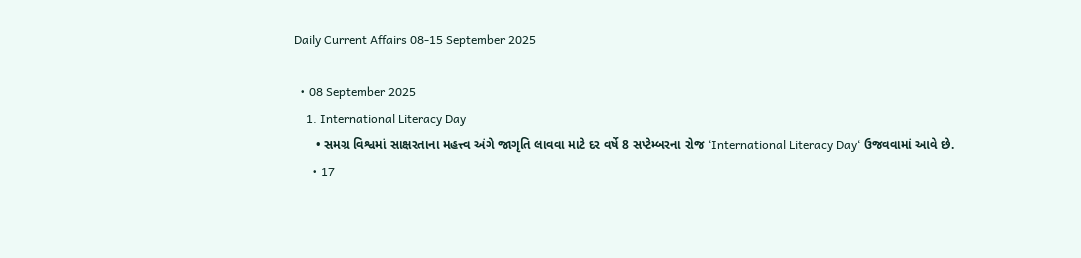Daily Current Affairs 08-15 September 2025

  • 08 September 2025
    1. International Literacy Day
      • સમગ્ર વિશ્વમાં સાક્ષરતાના મહત્ત્વ અંગે જાગૃતિ લાવવા માટે દર વર્ષે 8 સપ્ટેમ્બરના રોજ ‘International Literacy Day‘ ઉજવવામાં આવે છે.
      • 17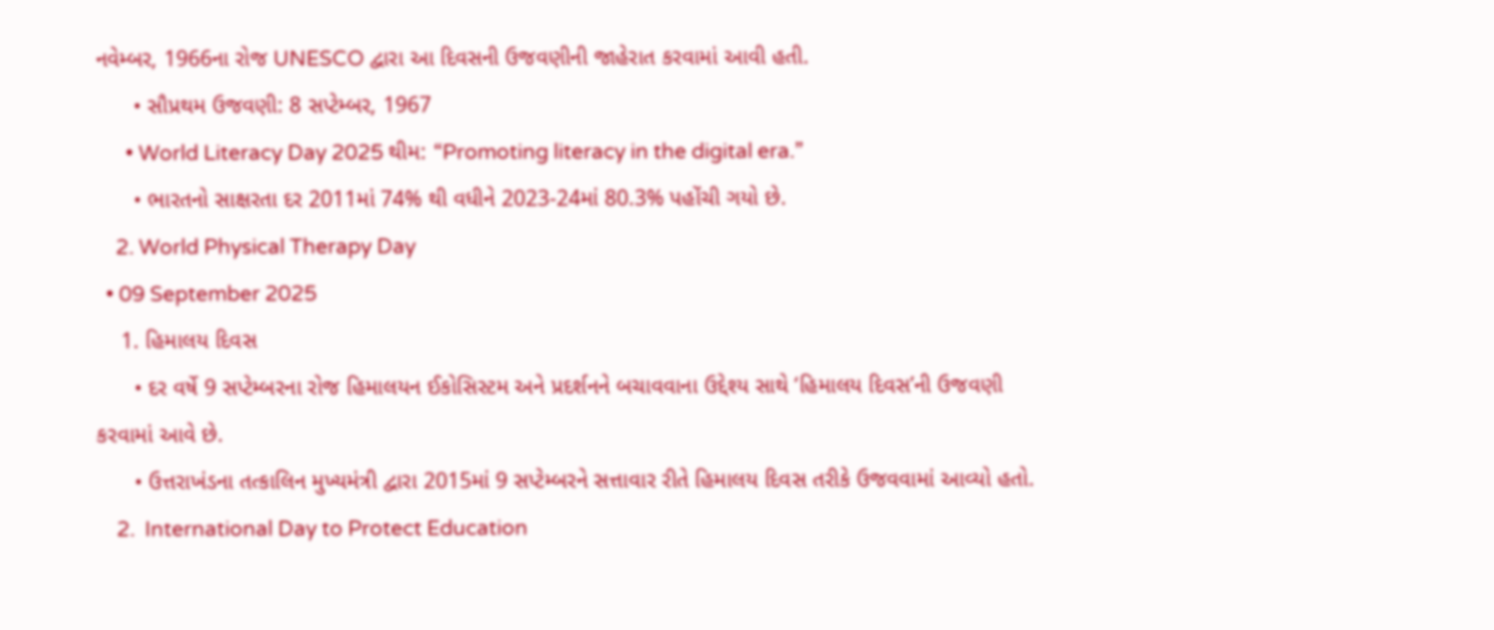નવેમ્બર, 1966ના રોજ UNESCO દ્વારા આ દિવસની ઉજવણીની જાહેરાત કરવામાં આવી હતી.
      • સૌપ્રથમ ઉજવણી: 8 સપ્ટેમ્બર, 1967
      • World Literacy Day 2025 થીમ: “Promoting literacy in the digital era.”
      • ભારતનો સાક્ષરતા દર 2011માં 74% થી વધીને 2023-24માં 80.3% પહોંચી ગયો છે.
    2. World Physical Therapy Day
  • 09 September 2025
    1. હિમાલય દિવસ
      • દર વર્ષે 9 સપ્ટેમ્બરના રોજ હિમાલયન ઈકોસિસ્ટમ અને પ્રદર્શનને બચાવવાના ઉદ્દેશ્ય સાથે ‘હિમાલય દિવસ’ની ઉજવણી કરવામાં આવે છે.
      • ઉત્તરાખંડના તત્કાલિન મુખ્યમંત્રી દ્વારા 2015માં 9 સપ્ટેમ્બરને સત્તાવાર રીતે હિમાલય દિવસ તરીકે ઉજવવામાં આવ્યો હતો.
    2.  International Day to Protect Education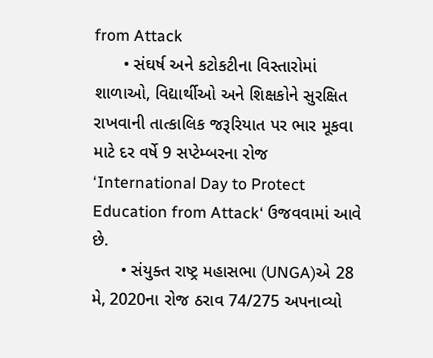from Attack
      • સંઘર્ષ અને કટોકટીના વિસ્તારોમાં શાળાઓ, વિદ્યાર્થીઓ અને શિક્ષકોને સુરક્ષિત રાખવાની તાત્કાલિક જરૂરિયાત પર ભાર મૂકવા માટે દર વર્ષે 9 સપ્ટેમ્બરના રોજ ‘International Day to Protect Education from Attack‘ ઉજવવામાં આવે છે.
      • સંયુક્ત રાષ્ટ્ર મહાસભા (UNGA)એ 28 મે, 2020ના રોજ ઠરાવ 74/275 અપનાવ્યો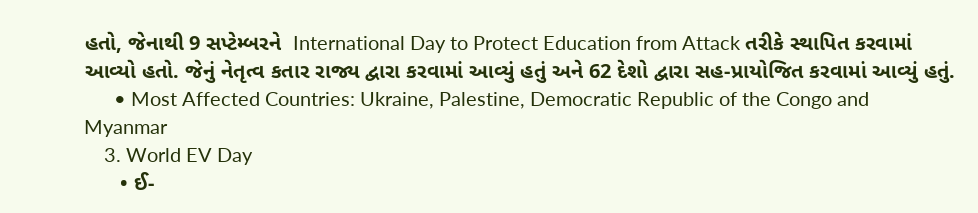હતો, જેનાથી 9 સપ્ટેમ્બરને  International Day to Protect Education from Attack તરીકે સ્થાપિત કરવામાં આવ્યો હતો. જેનું નેતૃત્વ કતાર રાજ્ય દ્વારા કરવામાં આવ્યું હતું અને 62 દેશો દ્વારા સહ-પ્રાયોજિત કરવામાં આવ્યું હતું.
      • Most Affected Countries: Ukraine, Palestine, Democratic Republic of the Congo and Myanmar
    3. World EV Day
      • ઈ-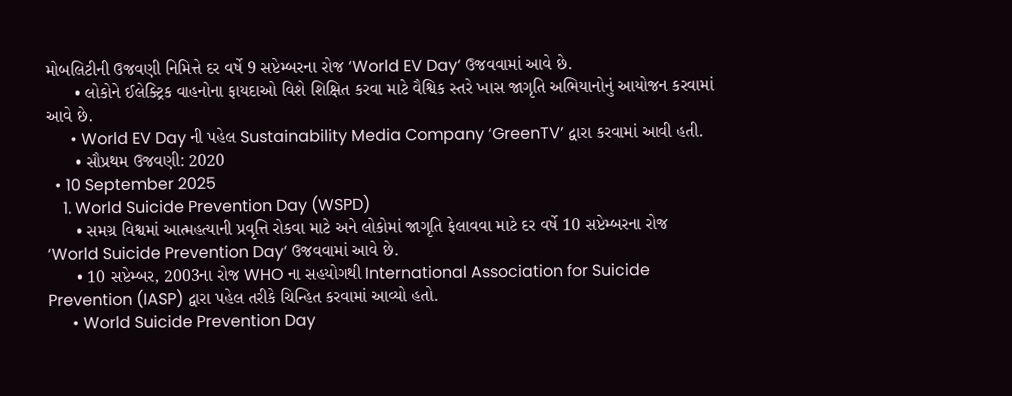મોબલિટીની ઉજવણી નિમિત્તે દર વર્ષે 9 સપ્ટેમ્બરના રોજ ‘World EV Day‘ ઉજવવામાં આવે છે.
      • લોકોને ઈલેક્ટ્રિક વાહનોના ફાયદાઓ વિશે શિક્ષિત કરવા માટે વૈશ્વિક સ્તરે ખાસ જાગૃતિ અભિયાનોનું આયોજન કરવામાં આવે છે.
      • World EV Day ની પહેલ Sustainability Media Company ‘GreenTV’ દ્વારા કરવામાં આવી હતી.
      • સૌપ્રથમ ઉજવણી: 2020
  • 10 September 2025
    1. World Suicide Prevention Day (WSPD)
      • સમગ્ર વિશ્વમાં આત્મહત્યાની પ્રવૃત્તિ રોકવા માટે અને લોકોમાં જાગૃતિ ફેલાવવા માટે દર વર્ષે 10 સપ્ટેમ્બરના રોજ ‘World Suicide Prevention Day‘ ઉજવવામાં આવે છે.
      • 10 સપ્ટેમ્બર, 2003ના રોજ WHO ના સહયોગથી International Association for Suicide Prevention (IASP) દ્વારા પહેલ તરીકે ચિન્હિત કરવામાં આવ્યો હતો.
      • World Suicide Prevention Day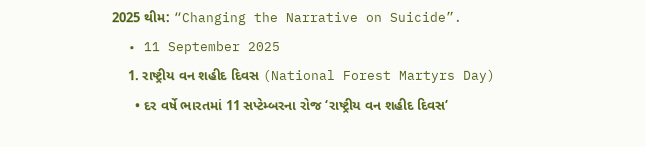2025 થીમ: “Changing the Narrative on Suicide”.
  • 11 September 2025
    1. રાષ્ટ્રીય વન શહીદ દિવસ (National Forest Martyrs Day)
      • દર વર્ષે ભારતમાં 11 સપ્ટેમ્બરના રોજ ‘રાષ્ટ્રીય વન શહીદ દિવસ‘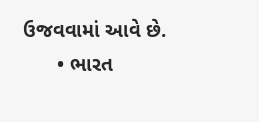ઉજવવામાં આવે છે.
      • ભારત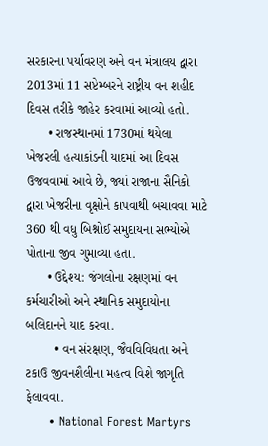સરકારના પર્યાવરણ અને વન મંત્રાલય દ્વારા 2013માં 11 સપ્ટેમ્બરને રાષ્ટ્રીય વન શહીદ દિવસ તરીકે જાહેર કરવામાં આવ્યો હતો.
      • રાજસ્થાનમાં 1730માં થયેલા ખેજરલી હત્યાકાંડની યાદમાં આ દિવસ ઉજવવામાં આવે છે, જ્યાં રાજાના સૈનિકો દ્વારા ખેજરીના વૃક્ષોને કાપવાથી બચાવવા માટે 360 થી વધુ બિશ્નોઈ સમુદાયના સભ્યોએ પોતાના જીવ ગુમાવ્યા હતા.
      • ઉદ્દેશ્ય: જંગલોના રક્ષણમાં વન કર્મચારીઓ અને સ્થાનિક સમુદાયોના બલિદાનને યાદ કરવા.
        • વન સંરક્ષણ, જૈવવિવિધતા અને ટકાઉ જીવનશૈલીના મહત્વ વિશે જાગૃતિ ફેલાવવા.
      • National Forest Martyrs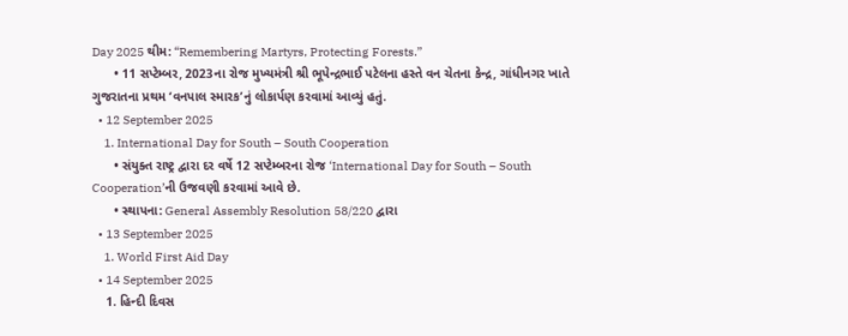Day 2025 થીમ: “Remembering Martyrs, Protecting Forests.”
      • 11 સપ્ટેમ્બર, 2023ના રોજ મુખ્યમંત્રી શ્રી ભૂપેન્દ્રભાઈ પટેલના હસ્તે વન ચેતના કેન્દ્ર, ગાંધીનગર ખાતે ગુજરાતના પ્રથમ ‘વનપાલ સ્મારક’નું લોકાર્પણ કરવામાં આવ્યું હતું.
  • 12 September 2025
    1. International Day for South – South Cooperation
      • સંયુક્ત રાષ્ટ્ર દ્વારા દર વર્ષે 12 સપ્ટેમ્બરના રોજ ‘International Day for South – South Cooperation’ની ઉજવણી કરવામાં આવે છે.
      • સ્થાપના: General Assembly Resolution 58/220 દ્વારા
  • 13 September 2025
    1. World First Aid Day
  • 14 September 2025
    1. હિન્દી દિવસ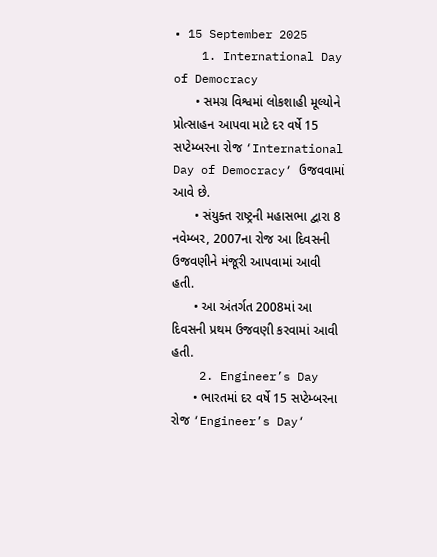• 15 September 2025
    1. International Day of Democracy
      • સમગ્ર વિશ્વમાં લોકશાહી મૂલ્યોને પ્રોત્સાહન આપવા માટે દર વર્ષે 15 સપ્ટેમ્બરના રોજ ‘International Day of Democracy‘ ઉજવવામાં આવે છે.
      • સંયુક્ત રાષ્ટ્રની મહાસભા દ્વારા 8 નવેમ્બર, 2007ના રોજ આ દિવસની ઉજવણીને મંજૂરી આપવામાં આવી હતી.
      • આ અંતર્ગત 2008માં આ દિવસની પ્રથમ ઉજવણી કરવામાં આવી હતી.
    2. Engineer’s Day
      • ભારતમાં દર વર્ષે 15 સપ્ટેમ્બરના રોજ ‘Engineer’s Day‘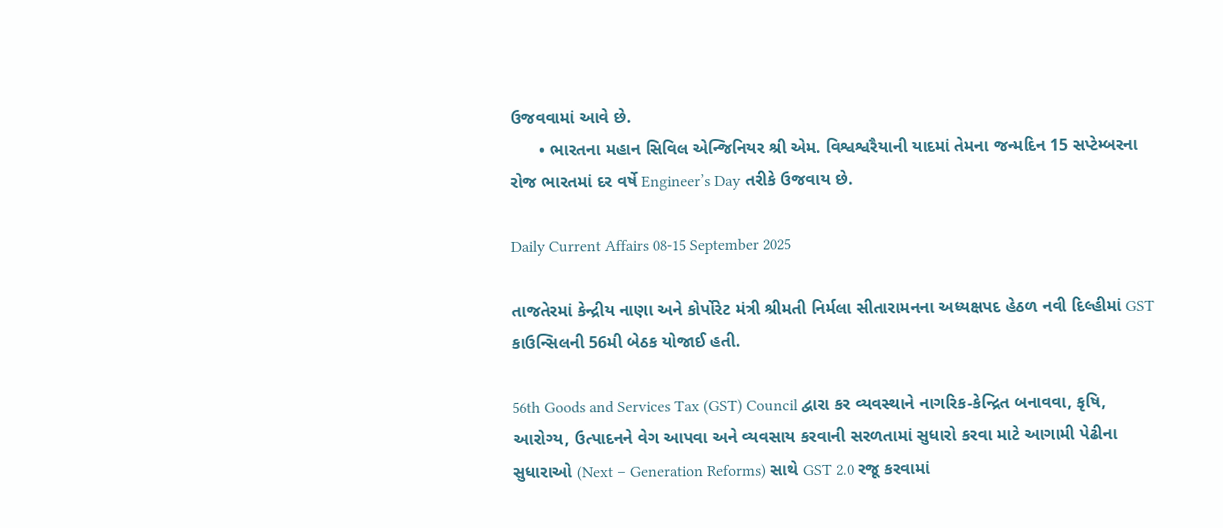ઉજવવામાં આવે છે.
      • ભારતના મહાન સિવિલ એન્જિનિયર શ્રી એમ. વિશ્વશ્વરૈયાની યાદમાં તેમના જન્મદિન 15 સપ્ટેમ્બરના રોજ ભારતમાં દર વર્ષે Engineer’s Day તરીકે ઉજવાય છે.

Daily Current Affairs 08-15 September 2025

તાજતેરમાં કેન્દ્રીય નાણા અને કોર્પોરેટ મંત્રી શ્રીમતી નિર્મલા સીતારામનના અધ્યક્ષપદ હેઠળ નવી દિલ્હીમાં GST કાઉન્સિલની 56મી બેઠક યોજાઈ હતી.

56th Goods and Services Tax (GST) Council દ્વારા કર વ્યવસ્થાને નાગરિક-કેન્દ્રિત બનાવવા, કૃષિ, આરોગ્ય, ઉત્પાદનને વેગ આપવા અને વ્યવસાય કરવાની સરળતામાં સુધારો કરવા માટે આગામી પેઢીના સુધારાઓ (Next – Generation Reforms) સાથે GST 2.0 રજૂ કરવામાં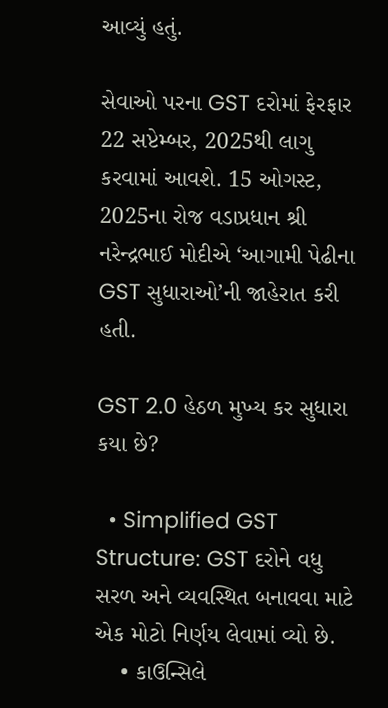આવ્યું હતું.

સેવાઓ પરના GST દરોમાં ફેરફાર 22 સપ્ટેમ્બર, 2025થી લાગુ કરવામાં આવશે. 15 ઓગસ્ટ, 2025ના રોજ વડાપ્રધાન શ્રી નરેન્દ્રભાઈ મોદીએ ‘આગામી પેઢીના GST સુધારાઓ’ની જાહેરાત કરી હતી.

GST 2.0 હેઠળ મુખ્ય કર સુધારા કયા છે?

  • Simplified GST Structure: GST દરોને વધુ સરળ અને વ્યવસ્થિત બનાવવા માટે એક મોટો નિર્ણય લેવામાં વ્યો છે.
    • કાઉન્સિલે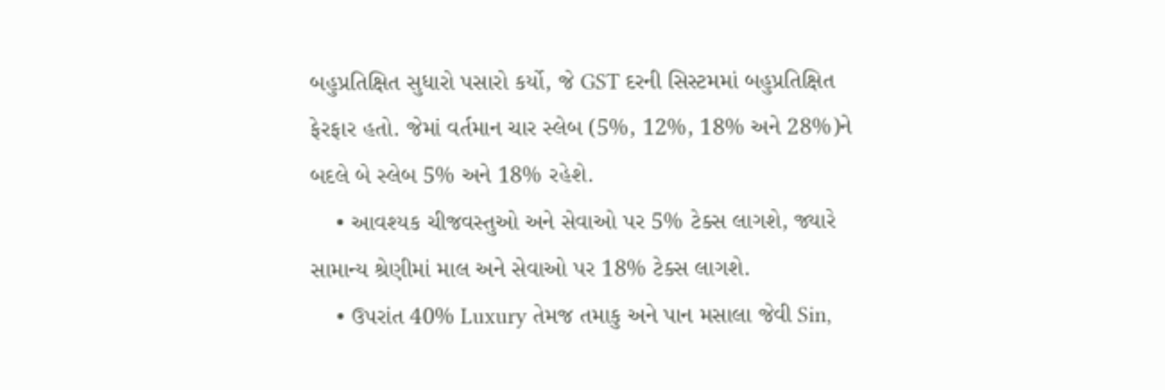બહુપ્રતિક્ષિત સુધારો પસારો કર્યો, જે GST દરની સિસ્ટમમાં બહુપ્રતિક્ષિત ફેરફાર હતો. જેમાં વર્તમાન ચાર સ્લેબ (5%, 12%, 18% અને 28%)ને બદલે બે સ્લેબ 5% અને 18% રહેશે.
    • આવશ્યક ચીજવસ્તુઓ અને સેવાઓ પર 5% ટેક્સ લાગશે, જ્યારે સામાન્ય શ્રેણીમાં માલ અને સેવાઓ પર 18% ટેક્સ લાગશે.
    • ઉપરાંત 40% Luxury તેમજ તમાકુ અને પાન મસાલા જેવી Sin,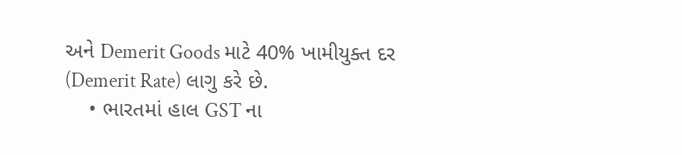અને Demerit Goods માટે 40% ખામીયુક્ત દર (Demerit Rate) લાગુ કરે છે.
    • ભારતમાં હાલ GST ના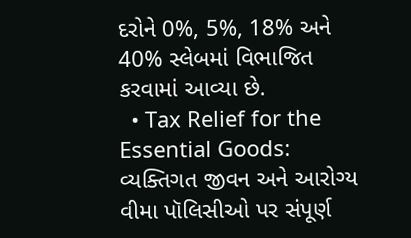દરોને 0%, 5%, 18% અને 40% સ્લેબમાં વિભાજિત કરવામાં આવ્યા છે.
  • Tax Relief for the Essential Goods: વ્યક્તિગત જીવન અને આરોગ્ય વીમા પૉલિસીઓ પર સંપૂર્ણ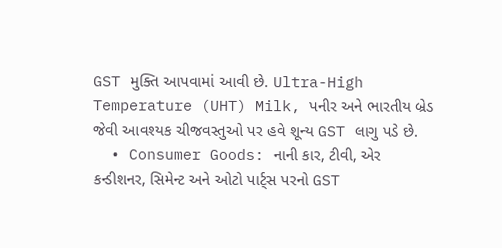GST મુક્તિ આપવામાં આવી છે. Ultra-High Temperature (UHT) Milk, પનીર અને ભારતીય બ્રેડ જેવી આવશ્યક ચીજવસ્તુઓ પર હવે શૂન્ય GST લાગુ પડે છે.
  • Consumer Goods: નાની કાર, ટીવી, એર કન્ડીશનર, સિમેન્ટ અને ઓટો પાર્ટ્સ પરનો GST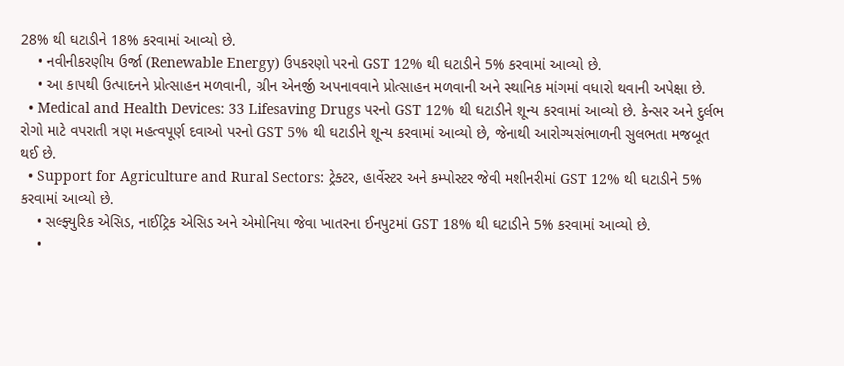28% થી ઘટાડીને 18% કરવામાં આવ્યો છે.
    • નવીનીકરણીય ઉર્જા (Renewable Energy) ઉપકરણો પરનો GST 12% થી ઘટાડીને 5% કરવામાં આવ્યો છે.
    • આ કાપથી ઉત્પાદનને પ્રોત્સાહન મળવાની, ગ્રીન એનર્જી અપનાવવાને પ્રોત્સાહન મળવાની અને સ્થાનિક માંગમાં વધારો થવાની અપેક્ષા છે.
  • Medical and Health Devices: 33 Lifesaving Drugs પરનો GST 12% થી ઘટાડીને શૂન્ય કરવામાં આવ્યો છે. કેન્સર અને દુર્લભ રોગો માટે વપરાતી ત્રણ મહત્વપૂર્ણ દવાઓ પરનો GST 5% થી ઘટાડીને શૂન્ય કરવામાં આવ્યો છે, જેનાથી આરોગ્યસંભાળની સુલભતા મજબૂત થઈ છે.
  • Support for Agriculture and Rural Sectors: ટ્રેક્ટર, હાર્વેસ્ટર અને કમ્પોસ્ટર જેવી મશીનરીમાં GST 12% થી ઘટાડીને 5% કરવામાં આવ્યો છે.
    • સલ્ફ્યુરિક એસિડ, નાઈટ્રિક એસિડ અને એમોનિયા જેવા ખાતરના ઈનપુટમાં GST 18% થી ઘટાડીને 5% કરવામાં આવ્યો છે.
    •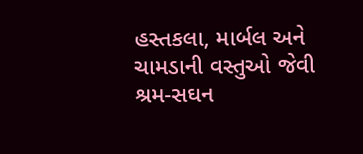હસ્તકલા, માર્બલ અને ચામડાની વસ્તુઓ જેવી શ્રમ-સઘન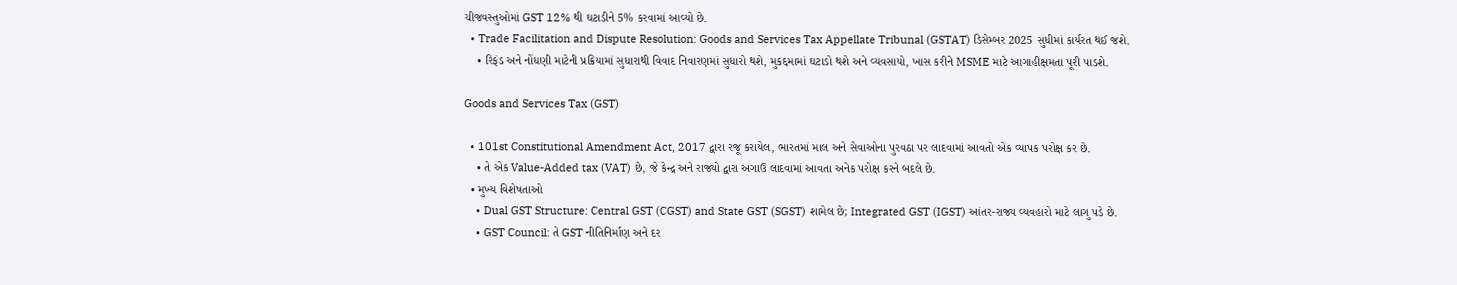ચીજવસ્તુઓમાં GST 12% થી ઘટાડીને 5% કરવામાં આવ્યો છે.
  • Trade Facilitation and Dispute Resolution: Goods and Services Tax Appellate Tribunal (GSTAT) ડિસેમ્બર 2025 સુધીમાં કાર્યરત થઈ જશે.
    • રિફંડ અને નોંધણી માટેની પ્રક્રિયામાં સુધારાથી વિવાદ નિવારણમાં સુધારો થશે, મુકદ્દમામાં ઘટાડો થશે અને વ્યવસાયો, ખાસ કરીને MSME માટે આગાહીક્ષમતા પૂરી પાડશે.

Goods and Services Tax (GST)

  • 101st Constitutional Amendment Act, 2017 દ્વારા રજૂ કરાયેલ, ભારતમાં માલ અને સેવાઓના પુરવઠા પર લાદવામાં આવતો એક વ્યાપક પરોક્ષ કર છે.
    • તે એક Value-Added tax (VAT) છે, જે કેન્દ્ર અને રાજ્યો દ્વારા અગાઉ લાદવામાં આવતા અનેક પરોક્ષ કરને બદલે છે.
  • મુખ્ય વિશેષતાઓ
    • Dual GST Structure: Central GST (CGST) and State GST (SGST) શામેલ છે; Integrated GST (IGST) આંતર-રાજ્ય વ્યવહારો માટે લાગુ પડે છે.
    • GST Council: તે GST નીતિનિર્માણ અને દર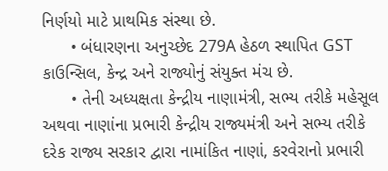નિર્ણયો માટે પ્રાથમિક સંસ્થા છે.
      • બંધારણના અનુચ્છેદ 279A હેઠળ સ્થાપિત GST કાઉન્સિલ, કેન્દ્ર અને રાજ્યોનું સંયુક્ત મંચ છે.
      • તેની અધ્યક્ષતા કેન્દ્રીય નાણામંત્રી, સભ્ય તરીકે મહેસૂલ અથવા નાણાંના પ્રભારી કેન્દ્રીય રાજ્યમંત્રી અને સભ્ય તરીકે દરેક રાજ્ય સરકાર દ્વારા નામાંકિત નાણાં, કરવેરાનો પ્રભારી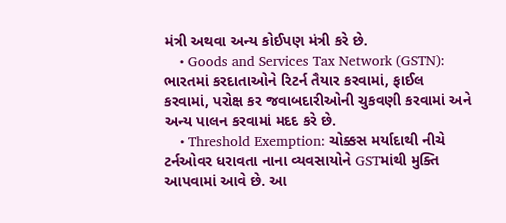મંત્રી અથવા અન્ય કોઈપણ મંત્રી કરે છે.
    • Goods and Services Tax Network (GSTN): ભારતમાં કરદાતાઓને રિટર્ન તૈયાર કરવામાં, ફાઈલ કરવામાં, પરોક્ષ કર જવાબદારીઓની ચુકવણી કરવામાં અને અન્ય પાલન કરવામાં મદદ કરે છે.
    • Threshold Exemption: ચોક્કસ મર્યાદાથી નીચે ટર્નઓવર ધરાવતા નાના વ્યવસાયોને GSTમાંથી મુક્તિ આપવામાં આવે છે. આ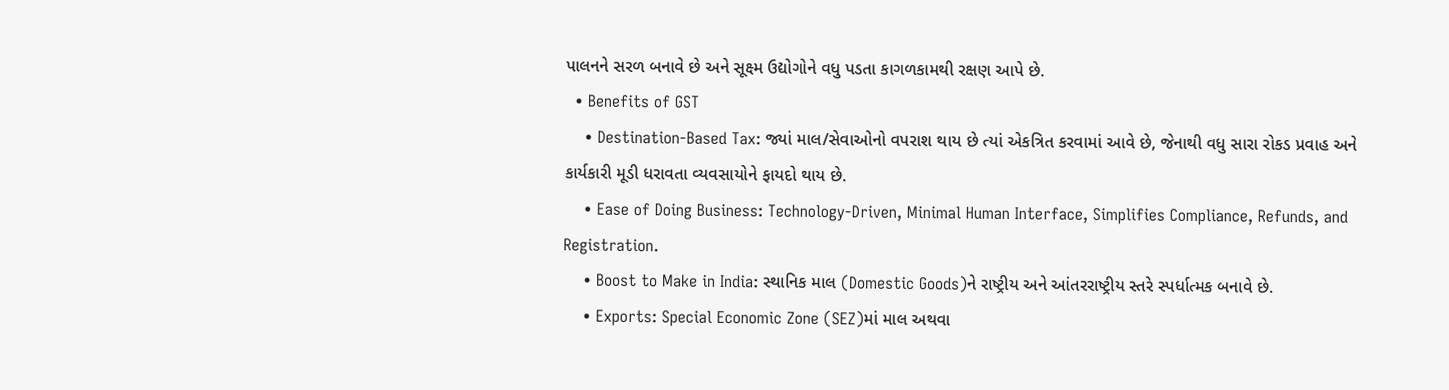પાલનને સરળ બનાવે છે અને સૂક્ષ્મ ઉદ્યોગોને વધુ પડતા કાગળકામથી રક્ષણ આપે છે.
  • Benefits of GST
    • Destination-Based Tax: જ્યાં માલ/સેવાઓનો વપરાશ થાય છે ત્યાં એકત્રિત કરવામાં આવે છે, જેનાથી વધુ સારા રોકડ પ્રવાહ અને કાર્યકારી મૂડી ધરાવતા વ્યવસાયોને ફાયદો થાય છે.
    • Ease of Doing Business: Technology-Driven, Minimal Human Interface, Simplifies Compliance, Refunds, and Registration.
    • Boost to Make in India: સ્થાનિક માલ (Domestic Goods)ને રાષ્ટ્રીય અને આંતરરાષ્ટ્રીય સ્તરે સ્પર્ધાત્મક બનાવે છે.
    • Exports: Special Economic Zone (SEZ)માં માલ અથવા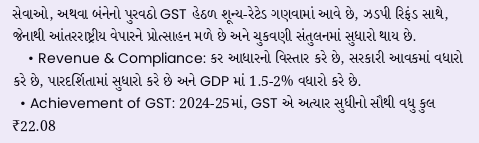સેવાઓ, અથવા બંનેનો પુરવઠો GST હેઠળ શૂન્ય-રેટેડ ગણવામાં આવે છે, ઝડપી રિફંડ સાથે, જેનાથી આંતરરાષ્ટ્રીય વેપારને પ્રોત્સાહન મળે છે અને ચુકવણી સંતુલનમાં સુધારો થાય છે.
    • Revenue & Compliance: કર આધારનો વિસ્તાર કરે છે, સરકારી આવકમાં વધારો કરે છે, પારદર્શિતામાં સુધારો કરે છે અને GDP માં 1.5-2% વધારો કરે છે.
  • Achievement of GST: 2024-25માં, GST એ અત્યાર સુધીનો સૌથી વધુ કુલ ₹22.08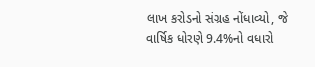લાખ કરોડનો સંગ્રહ નોંધાવ્યો, જે વાર્ષિક ધોરણે 9.4%નો વધારો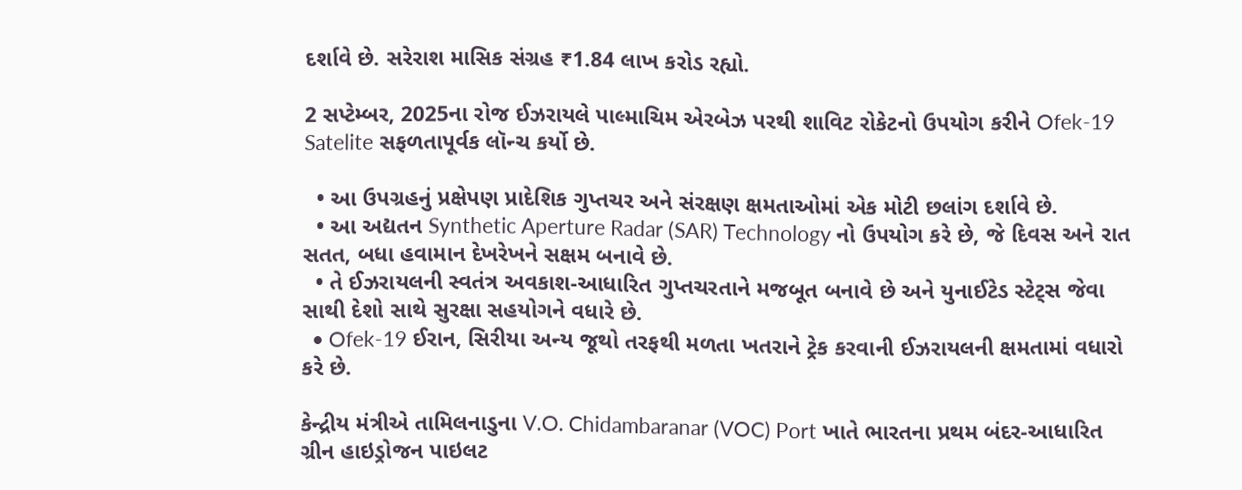દર્શાવે છે. સરેરાશ માસિક સંગ્રહ ₹1.84 લાખ કરોડ રહ્યો.

2 સપ્ટેમ્બર, 2025ના રોજ ઈઝરાયલે પાલ્માચિમ એરબેઝ પરથી શાવિટ રોકેટનો ઉપયોગ કરીને Ofek-19 Satelite સફળતાપૂર્વક લૉન્ચ કર્યો છે.

  • આ ઉપગ્રહનું પ્રક્ષેપણ પ્રાદેશિક ગુપ્તચર અને સંરક્ષણ ક્ષમતાઓમાં એક મોટી છલાંગ દર્શાવે છે.
  • આ અદ્યતન Synthetic Aperture Radar (SAR) Technology નો ઉપયોગ કરે છે, જે દિવસ અને રાત સતત, બધા હવામાન દેખરેખને સક્ષમ બનાવે છે.
  • તે ઈઝરાયલની સ્વતંત્ર અવકાશ-આધારિત ગુપ્તચરતાને મજબૂત બનાવે છે અને યુનાઈટેડ સ્ટેટ્સ જેવા સાથી દેશો સાથે સુરક્ષા સહયોગને વધારે છે.
  • Ofek-19 ઈરાન, સિરીયા અન્ય જૂથો તરફથી મળતા ખતરાને ટ્રેક કરવાની ઈઝરાયલની ક્ષમતામાં વધારો કરે છે.

કેન્દ્રીય મંત્રીએ તામિલનાડુના V.O. Chidambaranar (VOC) Port ખાતે ભારતના પ્રથમ બંદર-આધારિત ગ્રીન હાઇડ્રોજન પાઇલટ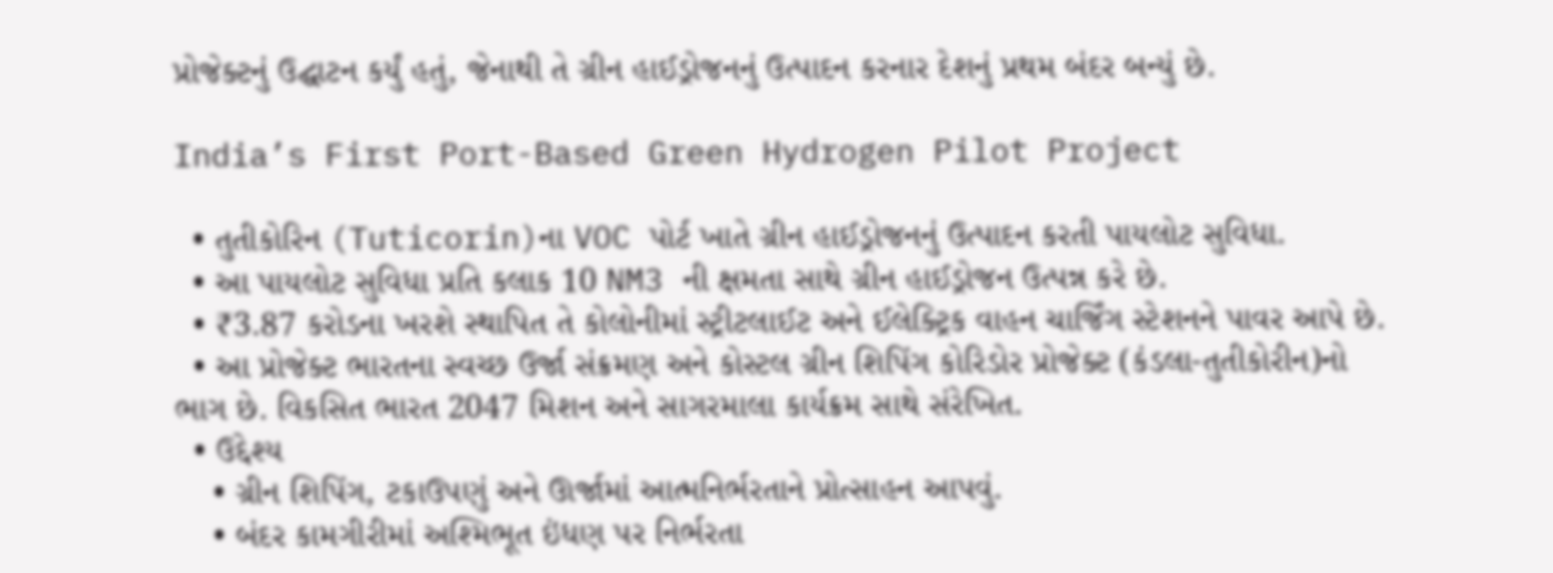પ્રોજેક્ટનું ઉદ્ઘાટન કર્યું હતું, જેનાથી તે ગ્રીન હાઈડ્રોજનનું ઉત્પાદન કરનાર દેશનું પ્રથમ બંદર બન્યું છે.

India’s First Port-Based Green Hydrogen Pilot Project

  • તુતીકોરિન (Tuticorin)ના VOC પોર્ટ ખાતે ગ્રીન હાઈડ્રોજનનું ઉત્પાદન કરતી પાયલોટ સુવિધા.
  • આ પાયલોટ સુવિધા પ્રતિ કલાક 10 NM3 ની ક્ષમતા સાથે ગ્રીન હાઈડ્રોજન ઉત્પન્ન કરે છે.
  • ₹3.87 કરોડના ખરશે સ્થાપિત તે કોલોનીમાં સ્ટ્રીટલાઈટ અને ઈલેક્ટ્રિક વાહન ચાર્જિંગ સ્ટેશનને પાવર આપે છે.
  • આ પ્રોજેક્ટ ભારતના સ્વચ્છ ઉર્જા સંક્રમણ અને કોસ્ટલ ગ્રીન શિપિંગ કોરિડોર પ્રોજેક્ટ (કંડલા-તુતીકોરીન)નો ભાગ છે. વિકસિત ભારત 2047 મિશન અને સાગરમાલા કાર્યક્રમ સાથે સંરેખિત.
  • ઉદ્દેશ્ય
    • ગ્રીન શિપિંગ, ટકાઉપણું અને ઊર્જામાં આત્મનિર્ભરતાને પ્રોત્સાહન આપવું.
    • બંદર કામગીરીમાં અશ્મિભૂત ઇંધણ પર નિર્ભરતા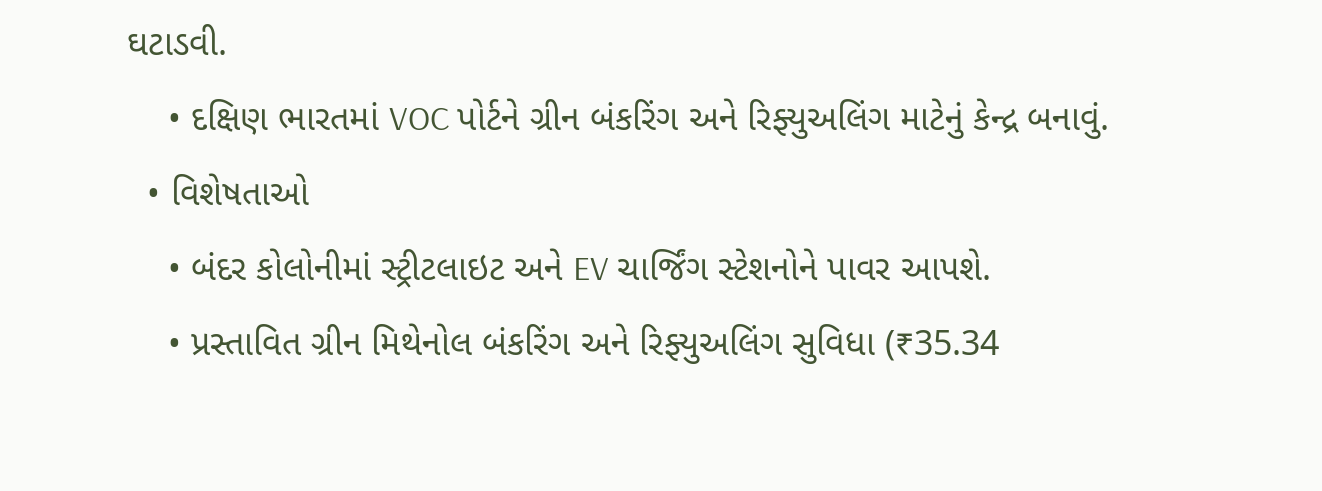ઘટાડવી.
    • દક્ષિણ ભારતમાં VOC પોર્ટને ગ્રીન બંકરિંગ અને રિફ્યુઅલિંગ માટેનું કેન્દ્ર બનાવું.
  • વિશેષતાઓ
    • બંદર કોલોનીમાં સ્ટ્રીટલાઇટ અને EV ચાર્જિંગ સ્ટેશનોને પાવર આપશે.
    • પ્રસ્તાવિત ગ્રીન મિથેનોલ બંકરિંગ અને રિફ્યુઅલિંગ સુવિધા (₹35.34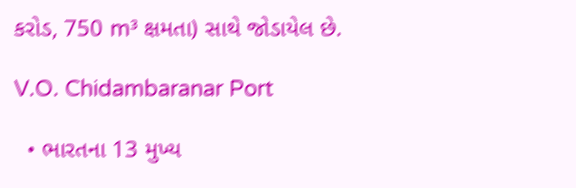કરોડ, 750 m³ ક્ષમતા) સાથે જોડાયેલ છે.

V.O. Chidambaranar Port

  • ભારતના 13 મુખ્ય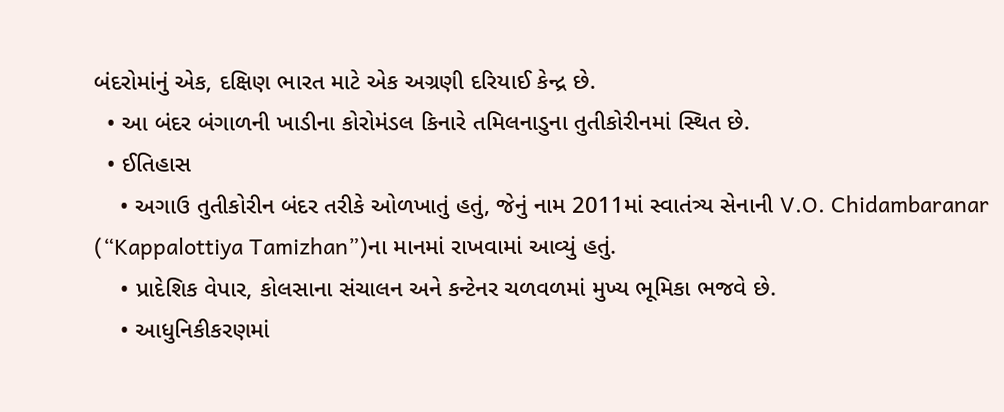બંદરોમાંનું એક, દક્ષિણ ભારત માટે એક અગ્રણી દરિયાઈ કેન્દ્ર છે.
  • આ બંદર બંગાળની ખાડીના કોરોમંડલ કિનારે તમિલનાડુના તુતીકોરીનમાં સ્થિત છે.
  • ઈતિહાસ
    • અગાઉ તુતીકોરીન બંદર તરીકે ઓળખાતું હતું, જેનું નામ 2011માં સ્વાતંત્ર્ય સેનાની V.O. Chidambaranar (“Kappalottiya Tamizhan”)ના માનમાં રાખવામાં આવ્યું હતું.
    • પ્રાદેશિક વેપાર, કોલસાના સંચાલન અને કન્ટેનર ચળવળમાં મુખ્ય ભૂમિકા ભજવે છે.
    • આધુનિકીકરણમાં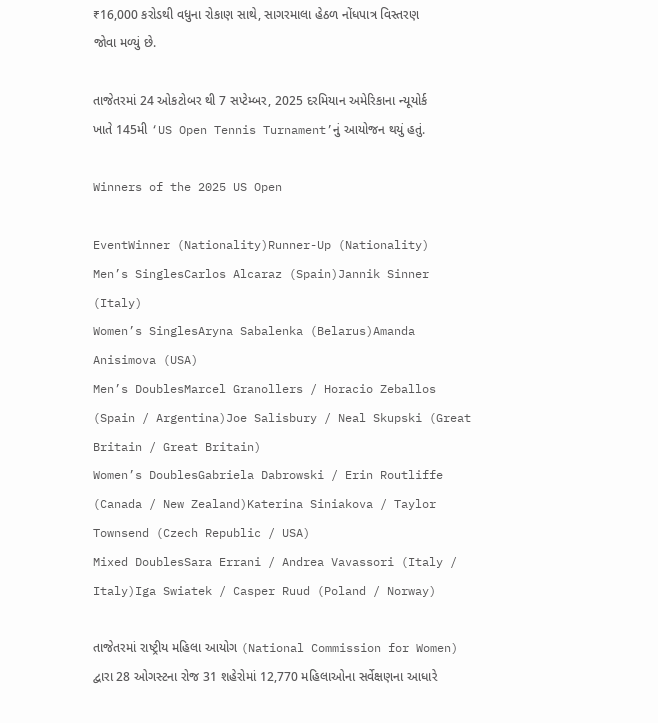₹16,000 કરોડથી વધુના રોકાણ સાથે, સાગરમાલા હેઠળ નોંધપાત્ર વિસ્તરણ જોવા મળ્યું છે.

તાજેતરમાં 24 ઓકટોબર થી 7 સપ્ટેમ્બર, 2025 દરમિયાન અમેરિકાના ન્યૂયોર્ક ખાતે 145મી ‘US Open Tennis Turnament’નું આયોજન થયું હતું.

Winners of the 2025 US Open

EventWinner (Nationality)Runner-Up (Nationality)
Men’s SinglesCarlos Alcaraz (Spain)Jannik Sinner (Italy)
Women’s SinglesAryna Sabalenka (Belarus)Amanda Anisimova (USA)
Men’s DoublesMarcel Granollers / Horacio Zeballos (Spain / Argentina)Joe Salisbury / Neal Skupski (Great Britain / Great Britain)
Women’s DoublesGabriela Dabrowski / Erin Routliffe (Canada / New Zealand)Katerina Siniakova / Taylor Townsend (Czech Republic / USA)
Mixed DoublesSara Errani / Andrea Vavassori (Italy / Italy)Iga Swiatek / Casper Ruud (Poland / Norway)

તાજેતરમાં રાષ્ટ્રીય મહિલા આયોગ (National Commission for Women) દ્વારા 28 ઓગસ્ટના રોજ 31 શહેરોમાં 12,770 મહિલાઓના સર્વેક્ષણના આધારે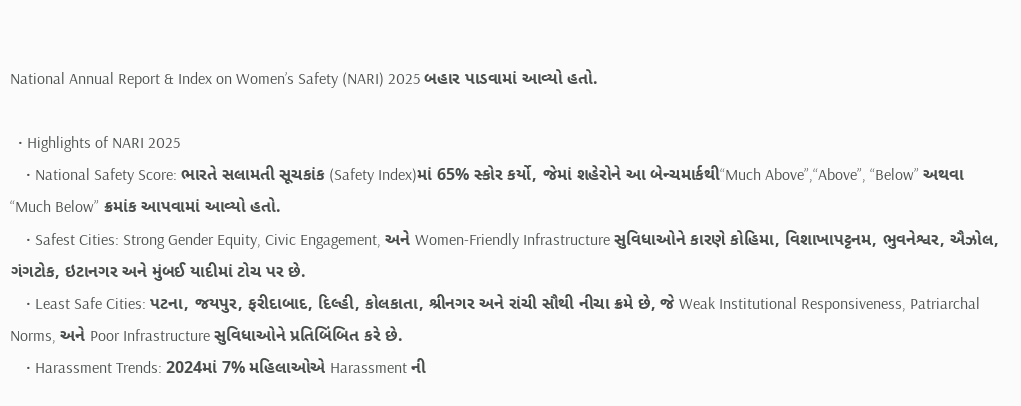National Annual Report & Index on Women’s Safety (NARI) 2025 બહાર પાડવામાં આવ્યો હતો.

  • Highlights of NARI 2025
    • National Safety Score: ભારતે સલામતી સૂચકાંક (Safety Index)માં 65% સ્કોર કર્યો, જેમાં શહેરોને આ બેન્ચમાર્કથી“Much Above”,“Above”, “Below” અથવા “Much Below” ક્રમાંક આપવામાં આવ્યો હતો.
    • Safest Cities: Strong Gender Equity, Civic Engagement, અને Women-Friendly Infrastructure સુવિધાઓને કારણે કોહિમા, વિશાખાપટ્ટનમ, ભુવનેશ્વર, ઐઝોલ, ગંગટોક, ઇટાનગર અને મુંબઈ યાદીમાં ટોચ પર છે.
    • Least Safe Cities: પટના, જયપુર, ફરીદાબાદ, દિલ્હી, કોલકાતા, શ્રીનગર અને રાંચી સૌથી નીચા ક્રમે છે, જે Weak Institutional Responsiveness, Patriarchal Norms, અને Poor Infrastructure સુવિધાઓને પ્રતિબિંબિત કરે છે.
    • Harassment Trends: 2024માં 7% મહિલાઓએ Harassment ની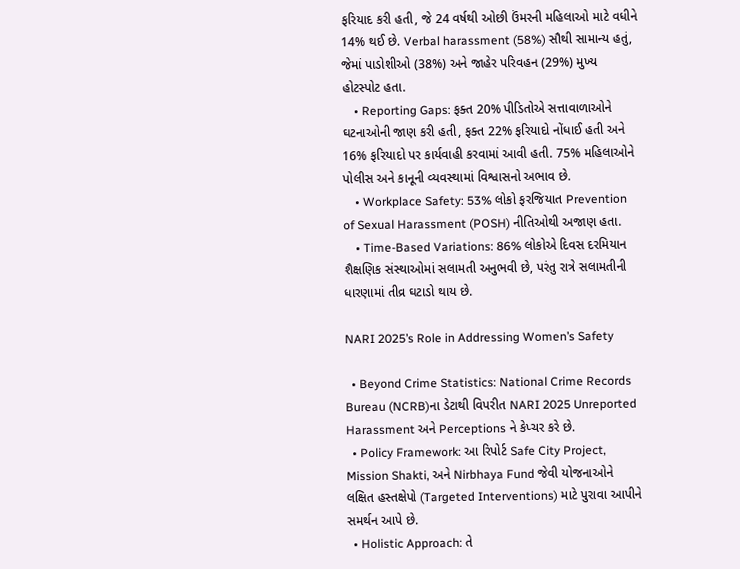ફરિયાદ કરી હતી, જે 24 વર્ષથી ઓછી ઉંમરની મહિલાઓ માટે વધીને 14% થઈ છે. Verbal harassment (58%) સૌથી સામાન્ય હતું, જેમાં પાડોશીઓ (38%) અને જાહેર પરિવહન (29%) મુખ્ય હોટસ્પોટ હતા.
    • Reporting Gaps: ફક્ત 20% પીડિતોએ સત્તાવાળાઓને ઘટનાઓની જાણ કરી હતી, ફક્ત 22% ફરિયાદો નોંધાઈ હતી અને 16% ફરિયાદો પર કાર્યવાહી કરવામાં આવી હતી. 75% મહિલાઓને પોલીસ અને કાનૂની વ્યવસ્થામાં વિશ્વાસનો અભાવ છે.
    • Workplace Safety: 53% લોકો ફરજિયાત Prevention of Sexual Harassment (POSH) નીતિઓથી અજાણ હતા.
    • Time-Based Variations: 86% લોકોએ દિવસ દરમિયાન શૈક્ષણિક સંસ્થાઓમાં સલામતી અનુભવી છે, પરંતુ રાત્રે સલામતીની ધારણામાં તીવ્ર ઘટાડો થાય છે.

NARI 2025’s Role in Addressing Women’s Safety

  • Beyond Crime Statistics: National Crime Records Bureau (NCRB)ના ડેટાથી વિપરીત NARI 2025 Unreported Harassment અને Perceptions ને કેપ્ચર કરે છે.
  • Policy Framework: આ રિપોર્ટ Safe City Project, Mission Shakti, અને Nirbhaya Fund જેવી યોજનાઓને લક્ષિત હસ્તક્ષેપો (Targeted Interventions) માટે પુરાવા આપીને સમર્થન આપે છે.
  • Holistic Approach: તે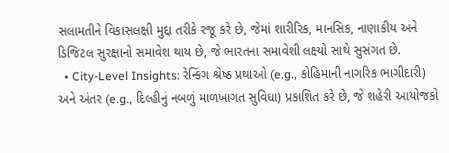સલામતીને વિકાસલક્ષી મુદ્દા તરીકે રજૂ કરે છે, જેમાં શારીરિક, માનસિક, નાણાકીય અને ડિજિટલ સુરક્ષાનો સમાવેશ થાય છે, જે ભારતના સમાવેશી લક્ષ્યો સાથે સુસંગત છે.
  • City-Level Insights: રેન્કિંગ શ્રેષ્ઠ પ્રથાઓ (e.g., કોહિમાની નાગરિક ભાગીદારી) અને અંતર (e.g., દિલ્હીનું નબળું માળખાગત સુવિધા) પ્રકાશિત કરે છે, જે શહેરી આયોજકો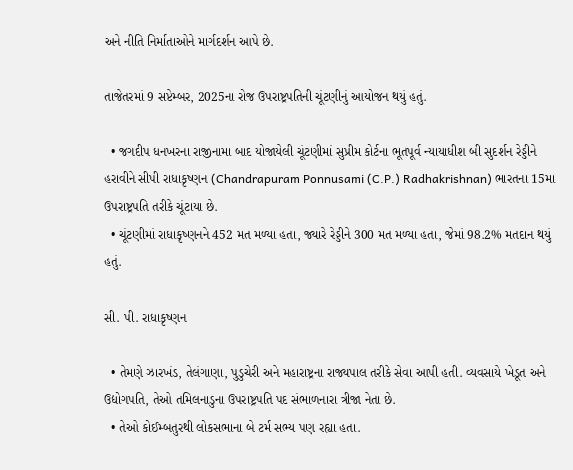અને નીતિ નિર્માતાઓને માર્ગદર્શન આપે છે.

તાજેતરમાં 9 સપ્ટેમ્બર, 2025ના રોજ ઉપરાષ્ટ્રપતિની ચૂંટણીનું આયોજન થયું હતું.

  • જગદીપ ધનખરના રાજીનામા બાદ યોજાયેલી ચૂંટણીમાં સુપ્રીમ કોર્ટના ભૂતપૂર્વ ન્યાયાધીશ બી સુદર્શન રેડ્ડીને હરાવીને સીપી રાધાકૃષ્ણન (Chandrapuram Ponnusami (C.P.) Radhakrishnan) ભારતના 15મા ઉપરાષ્ટ્રપતિ તરીકે ચૂંટાયા છે.
  • ચૂંટણીમાં રાધાકૃષ્ણનને 452 મત મળ્યા હતા, જ્યારે રેડ્ડીને 300 મત મળ્યા હતા, જેમાં 98.2% મતદાન થયું હતું.

સી. પી. રાધાકૃષ્ણન

  • તેમણે ઝારખંડ, તેલંગાણા, પુડુચેરી અને મહારાષ્ટ્રના રાજ્યપાલ તરીકે સેવા આપી હતી. વ્યવસાયે ખેડૂત અને ઉદ્યોગપતિ, તેઓ તમિલનાડુના ઉપરાષ્ટ્રપતિ પદ સંભાળનારા ત્રીજા નેતા છે.
  • તેઓ કોઈમ્બતુરથી લોકસભાના બે ટર્મ સભ્ય પણ રહ્યા હતા.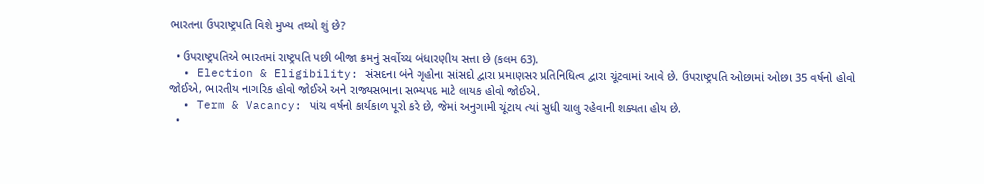ભારતના ઉપરાષ્ટ્રપતિ વિશે મુખ્ય તથ્યો શું છે?

  • ઉપરાષ્ટ્રપતિએ ભારતમાં રાષ્ટ્રપતિ પછી બીજા ક્રમનું સર્વોચ્ચ બંધારણીય સત્તા છે (કલમ 63).
  • Election & Eligibility: સંસદના બંને ગૃહોના સાંસદો દ્વારા પ્રમાણસર પ્રતિનિધિત્વ દ્વારા ચૂંટવામાં આવે છે. ઉપરાષ્ટ્રપતિ ઓછામાં ઓછા 35 વર્ષનો હોવો જોઈએ, ભારતીય નાગરિક હોવો જોઈએ અને રાજ્યસભાના સભ્યપદ માટે લાયક હોવો જોઈએ.
  • Term & Vacancy: પાંચ વર્ષનો કાર્યકાળ પૂરો કરે છે, જેમાં અનુગામી ચૂંટાય ત્યાં સુધી ચાલુ રહેવાની શક્યતા હોય છે.
  •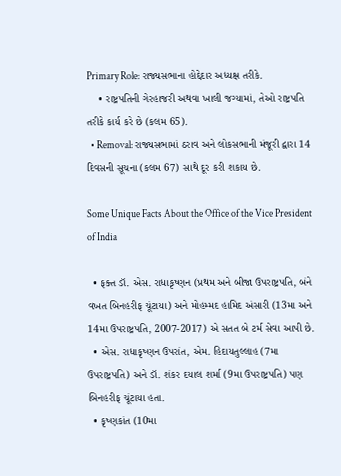Primary Role: રાજ્યસભાના હોદ્દેદાર અધ્યક્ષ તરીકે.
    • રાષ્ટ્રપતિની ગેરહાજરી અથવા ખાલી જગ્યામાં, તેઓ રાષ્ટ્રપતિ તરીકે કાર્ય કરે છે (કલમ 65).
  • Removal: રાજ્યસભામાં ઠરાવ અને લોકસભાની મંજૂરી દ્વારા 14 દિવસની સૂચના (કલમ 67) સાથે દૂર કરી શકાય છે.

Some Unique Facts About the Office of the Vice President of India

  • ફક્ત ડૉ. એસ. રાધાકૃષ્ણન (પ્રથમ અને બીજા ઉપરાષ્ટ્રપતિ, બંને વખત બિનહરીફ ચૂંટાયા) અને મોહમ્મદ હામિદ અંસારી (13મા અને 14મા ઉપરાષ્ટ્રપતિ, 2007-2017) એ સતત બે ટર્મ સેવા આપી છે.
  • એસ. રાધાકૃષ્ણન ઉપરાંત, એમ. હિદાયતુલ્લાહ (7મા ઉપરાષ્ટ્રપતિ) અને ડૉ. શંકર દયાલ શર્મા (9મા ઉપરાષ્ટ્રપતિ) પણ બિનહરીફ ચૂંટાયા હતા.
  • કૃષ્ણકાંત (10મા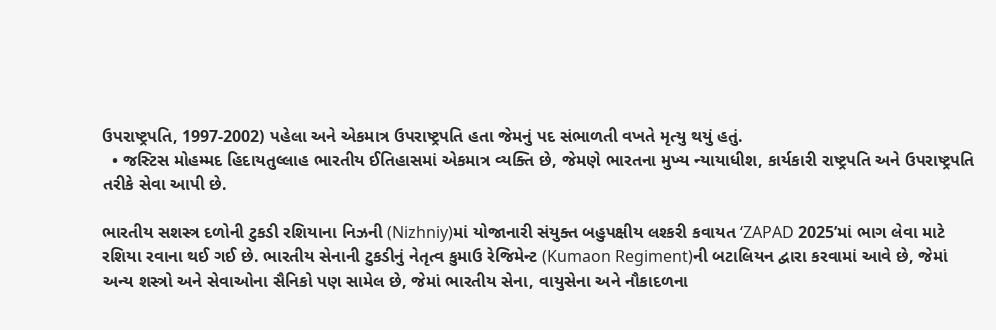ઉપરાષ્ટ્રપતિ, 1997-2002) પહેલા અને એકમાત્ર ઉપરાષ્ટ્રપતિ હતા જેમનું પદ સંભાળતી વખતે મૃત્યુ થયું હતું.
  • જસ્ટિસ મોહમ્મદ હિદાયતુલ્લાહ ભારતીય ઈતિહાસમાં એકમાત્ર વ્યક્તિ છે, જેમણે ભારતના મુખ્ય ન્યાયાધીશ, કાર્યકારી રાષ્ટ્રપતિ અને ઉપરાષ્ટ્રપતિ તરીકે સેવા આપી છે.

ભારતીય સશસ્ત્ર દળોની ટુકડી રશિયાના નિઝની (Nizhniy)માં યોજાનારી સંયુક્ત બહુપક્ષીય લશ્કરી કવાયત ‘ZAPAD 2025’માં ભાગ લેવા માટે રશિયા રવાના થઈ ગઈ છે. ભારતીય સેનાની ટુકડીનું નેતૃત્વ કુમાઉ રેજિમેન્ટ (Kumaon Regiment)ની બટાલિયન દ્વારા કરવામાં આવે છે, જેમાં અન્ય શસ્ત્રો અને સેવાઓના સૈનિકો પણ સામેલ છે, જેમાં ભારતીય સેના, વાયુસેના અને નૌકાદળના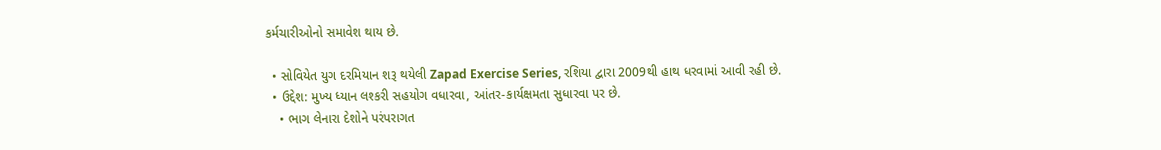કર્મચારીઓનો સમાવેશ થાય છે.

  • સોવિયેત યુગ દરમિયાન શરૂ થયેલી Zapad Exercise Series, રશિયા દ્વારા 2009થી હાથ ધરવામાં આવી રહી છે.
  • ઉદ્દેશ: મુખ્ય ધ્યાન લશ્કરી સહયોગ વધારવા, આંતર-કાર્યક્ષમતા સુધારવા પર છે.
    • ભાગ લેનારા દેશોને પરંપરાગત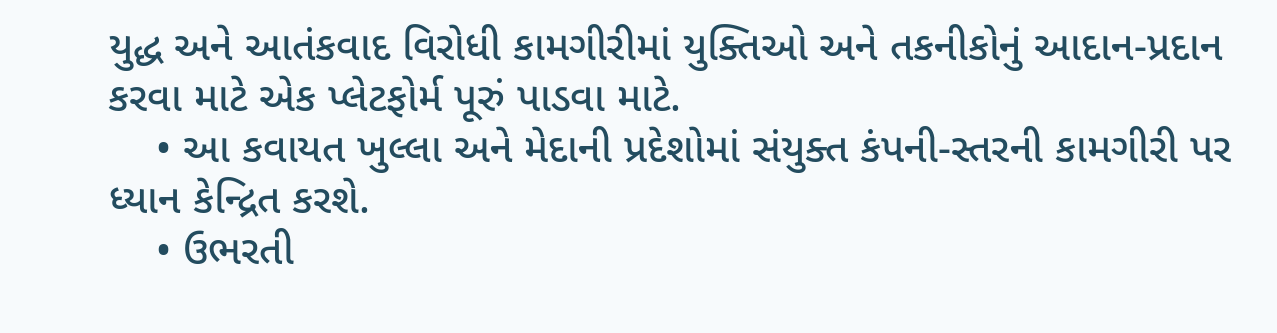યુદ્ધ અને આતંકવાદ વિરોધી કામગીરીમાં યુક્તિઓ અને તકનીકોનું આદાન-પ્રદાન કરવા માટે એક પ્લેટફોર્મ પૂરું પાડવા માટે.
    • આ કવાયત ખુલ્લા અને મેદાની પ્રદેશોમાં સંયુક્ત કંપની-સ્તરની કામગીરી પર ધ્યાન કેન્દ્રિત કરશે.
    • ઉભરતી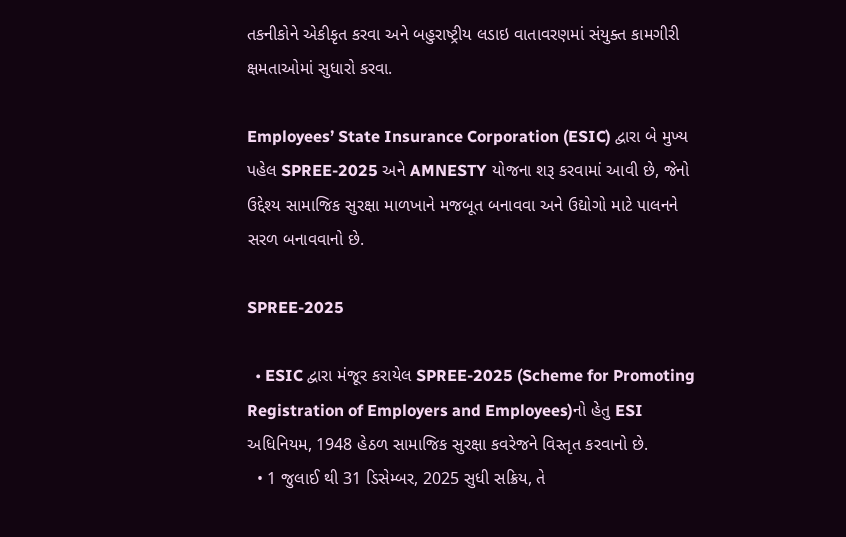તકનીકોને એકીકૃત કરવા અને બહુરાષ્ટ્રીય લડાઇ વાતાવરણમાં સંયુક્ત કામગીરી ક્ષમતાઓમાં સુધારો કરવા.

Employees’ State Insurance Corporation (ESIC) દ્વારા બે મુખ્ય પહેલ SPREE-2025 અને AMNESTY યોજના શરૂ કરવામાં આવી છે, જેનો ઉદ્દેશ્ય સામાજિક સુરક્ષા માળખાને મજબૂત બનાવવા અને ઉદ્યોગો માટે પાલનને સરળ બનાવવાનો છે.

SPREE-2025

  • ESIC દ્વારા મંજૂર કરાયેલ SPREE-2025 (Scheme for Promoting Registration of Employers and Employees)નો હેતુ ESI અધિનિયમ, 1948 હેઠળ સામાજિક સુરક્ષા કવરેજને વિસ્તૃત કરવાનો છે.
  • 1 જુલાઈ થી 31 ડિસેમ્બર, 2025 સુધી સક્રિય, તે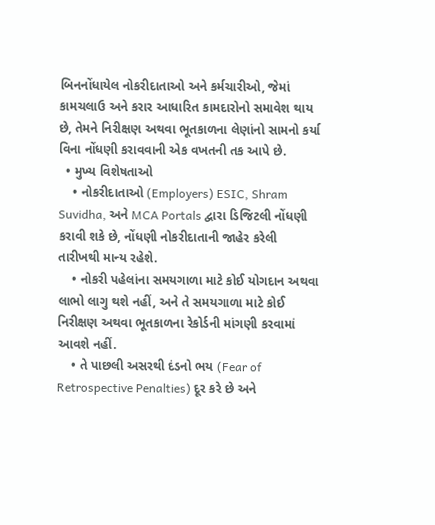બિનનોંધાયેલ નોકરીદાતાઓ અને કર્મચારીઓ, જેમાં કામચલાઉ અને કરાર આધારિત કામદારોનો સમાવેશ થાય છે, તેમને નિરીક્ષણ અથવા ભૂતકાળના લેણાંનો સામનો કર્યા વિના નોંધણી કરાવવાની એક વખતની તક આપે છે.
  • મુખ્ય વિશેષતાઓ
    • નોકરીદાતાઓ (Employers) ESIC, Shram Suvidha, અને MCA Portals દ્વારા ડિજિટલી નોંધણી કરાવી શકે છે, નોંધણી નોકરીદાતાની જાહેર કરેલી તારીખથી માન્ય રહેશે.
    • નોકરી પહેલાંના સમયગાળા માટે કોઈ યોગદાન અથવા લાભો લાગુ થશે નહીં, અને તે સમયગાળા માટે કોઈ નિરીક્ષણ અથવા ભૂતકાળના રેકોર્ડની માંગણી કરવામાં આવશે નહીં.
    • તે પાછલી અસરથી દંડનો ભય (Fear of Retrospective Penalties) દૂર કરે છે અને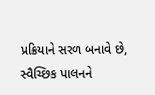પ્રક્રિયાને સરળ બનાવે છે, સ્વૈચ્છિક પાલનને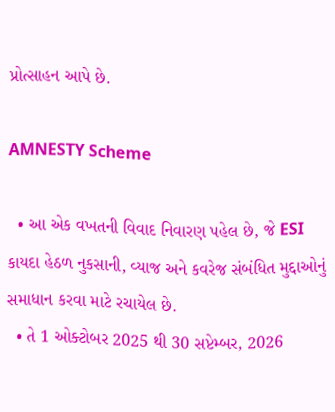પ્રોત્સાહન આપે છે.

AMNESTY Scheme

  • આ એક વખતની વિવાદ નિવારણ પહેલ છે, જે ESI કાયદા હેઠળ નુકસાની, વ્યાજ અને કવરેજ સંબંધિત મુદ્દાઓનું સમાધાન કરવા માટે રચાયેલ છે.
  • તે 1 ઓક્ટોબર 2025 થી 30 સપ્ટેમ્બર, 2026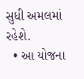સુધી અમલમાં રહેશે.
  • આ યોજના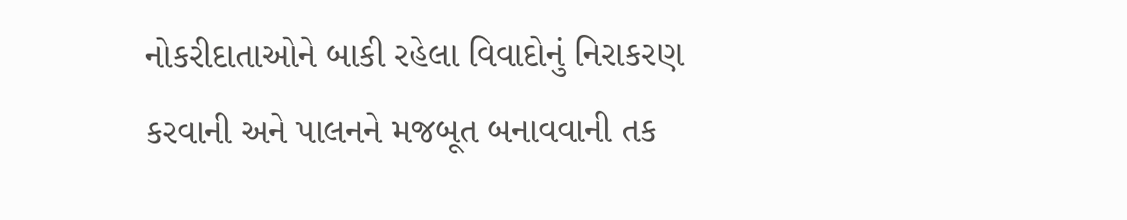નોકરીદાતાઓને બાકી રહેલા વિવાદોનું નિરાકરણ કરવાની અને પાલનને મજબૂત બનાવવાની તક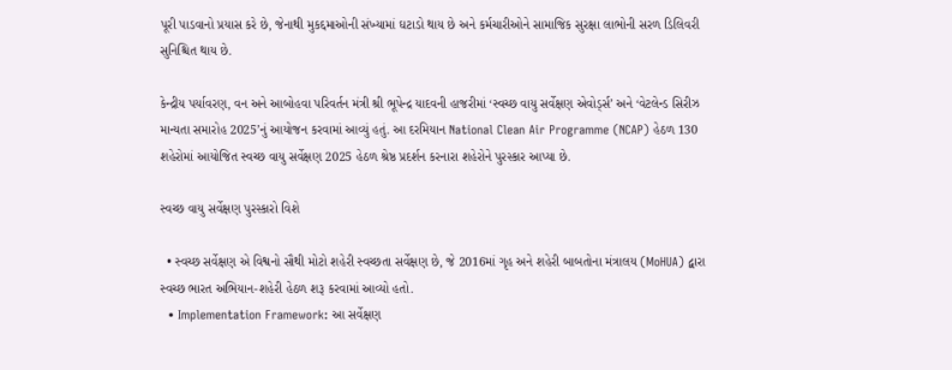પૂરી પાડવાનો પ્રયાસ કરે છે, જેનાથી મુકદ્દમાઓની સંખ્યામાં ઘટાડો થાય છે અને કર્મચારીઓને સામાજિક સુરક્ષા લાભોની સરળ ડિલિવરી સુનિશ્ચિત થાય છે.

કેન્દ્રીય પર્યાવરણ, વન અને આબોહવા પરિવર્તન મંત્રી શ્રી ભૂપેન્દ્ર યાદવની હાજરીમાં ‘સ્વચ્છ વાયુ સર્વેક્ષણ એવોર્ડ્સ’ અને ‘વેટલેન્ડ સિરીઝ માન્યતા સમારોહ 2025’નું આયોજન કરવામાં આવ્યું હતું. આ દરમિયાન National Clean Air Programme (NCAP) હેઠળ 130 શહેરોમાં આયોજિત સ્વચ્છ વાયુ સર્વેક્ષણ 2025 હેઠળ શ્રેષ્ઠ પ્રદર્શન કરનારા શહેરોને પુરસ્કાર આપ્યા છે.

સ્વચ્છ વાયુ સર્વેક્ષણ પુરસ્કારો વિશે

  • સ્વચ્છ સર્વેક્ષણ એ વિશ્વનો સૌથી મોટો શહેરી સ્વચ્છતા સર્વેક્ષણ છે, જે 2016માં ગૃહ અને શહેરી બાબતોના મંત્રાલય (MoHUA) દ્વારા સ્વચ્છ ભારત અભિયાન-શહેરી હેઠળ શરૂ કરવામાં આવ્યો હતો.
  • Implementation Framework: આ સર્વેક્ષણ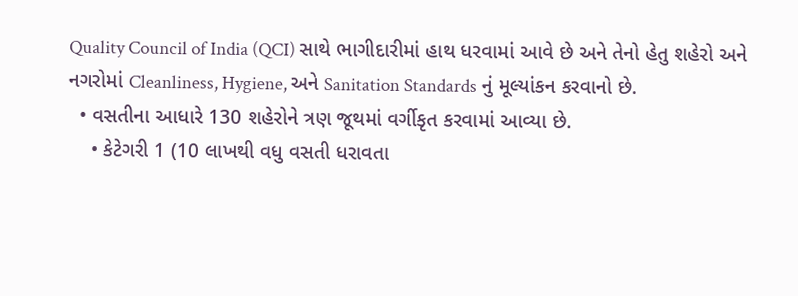Quality Council of India (QCI) સાથે ભાગીદારીમાં હાથ ધરવામાં આવે છે અને તેનો હેતુ શહેરો અને નગરોમાં Cleanliness, Hygiene, અને Sanitation Standards નું મૂલ્યાંકન કરવાનો છે.
  • વસતીના આધારે 130 શહેરોને ત્રણ જૂથમાં વર્ગીકૃત કરવામાં આવ્યા છે.
    • કેટેગરી 1 (10 લાખથી વધુ વસતી ધરાવતા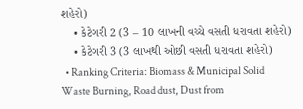શહેરો)
    • કેટેગરી 2 (3 – 10 લાખની વચ્ચે વસતી ધરાવતા શહેરો)
    • કેટેગરી 3 (3 લાખથી ઓછી વસતી ધરાવતા શહેરો)
  • Ranking Criteria: Biomass & Municipal Solid Waste Burning, Road dust, Dust from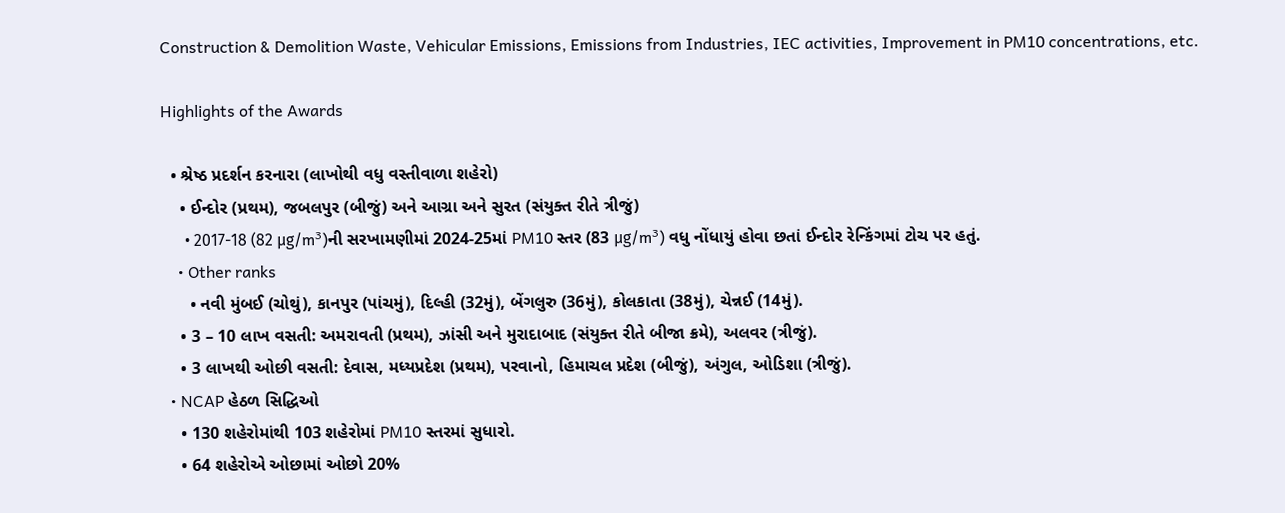Construction & Demolition Waste, Vehicular Emissions, Emissions from Industries, IEC activities, Improvement in PM10 concentrations, etc.

Highlights of the Awards

  • શ્રેષ્ઠ પ્રદર્શન કરનારા (લાખોથી વધુ વસ્તીવાળા શહેરો)
    • ઈન્દોર (પ્રથમ), જબલપુર (બીજું) અને આગ્રા અને સુરત (સંયુક્ત રીતે ત્રીજું)
      • 2017-18 (82 μg/m³)ની સરખામણીમાં 2024-25માં PM10 સ્તર (83 μg/m³) વધુ નોંધાયું હોવા છતાં ઈન્દોર રેન્કિંગમાં ટોચ પર હતું.
    • Other ranks
      • નવી મુંબઈ (ચોથું), કાનપુર (પાંચમું), દિલ્હી (32મું), બેંગલુરુ (36મું), કોલકાતા (38મું), ચેન્નઈ (14મું).
    • 3 – 10 લાખ વસતી: અમરાવતી (પ્રથમ), ઝાંસી અને મુરાદાબાદ (સંયુક્ત રીતે બીજા ક્રમે), અલવર (ત્રીજું).
    • 3 લાખથી ઓછી વસતી: દેવાસ, મધ્યપ્રદેશ (પ્રથમ), પરવાનો, હિમાચલ પ્રદેશ (બીજું), અંગુલ, ઓડિશા (ત્રીજું).
  • NCAP હેઠળ સિદ્ધિઓ
    • 130 શહેરોમાંથી 103 શહેરોમાં PM10 સ્તરમાં સુધારો.
    • 64 શહેરોએ ઓછામાં ઓછો 20%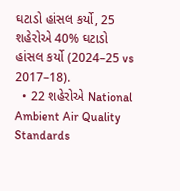ઘટાડો હાંસલ કર્યો, 25 શહેરોએ 40% ઘટાડો હાંસલ કર્યો (2024–25 vs 2017–18).
  • 22 શહેરોએ National Ambient Air Quality Standards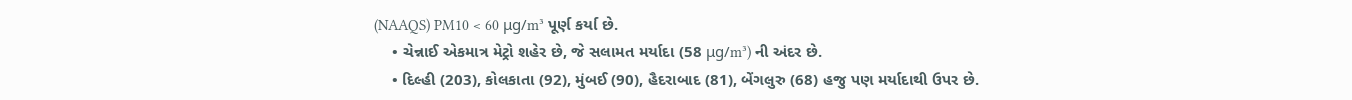(NAAQS) PM10 < 60 μg/m³ પૂર્ણ કર્યા છે.
    • ચેન્નાઈ એકમાત્ર મેટ્રો શહેર છે, જે સલામત મર્યાદા (58 μg/m³) ની અંદર છે.
    • દિલ્હી (203), કોલકાતા (92), મુંબઈ (90), હૈદરાબાદ (81), બેંગલુરુ (68) હજુ પણ મર્યાદાથી ઉપર છે.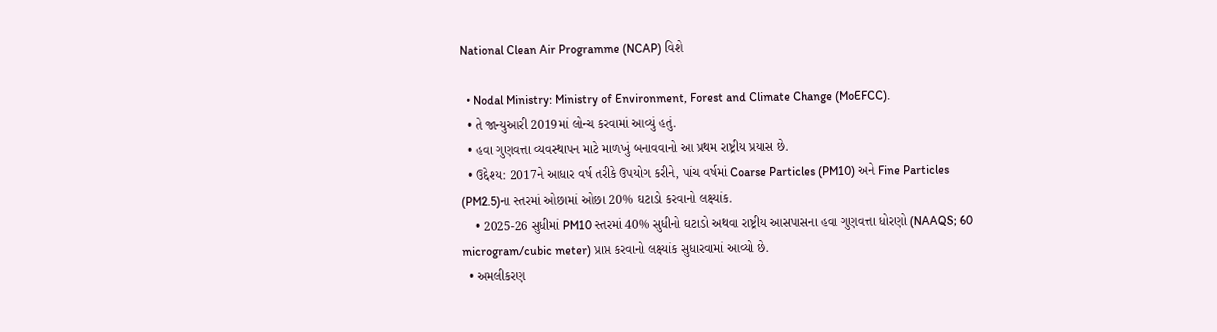National Clean Air Programme (NCAP) વિશે

  • Nodal Ministry: Ministry of Environment, Forest and Climate Change (MoEFCC).
  • તે જાન્યુઆરી 2019માં લોન્ચ કરવામાં આવ્યું હતું.
  • હવા ગુણવત્તા વ્યવસ્થાપન માટે માળખું બનાવવાનો આ પ્રથમ રાષ્ટ્રીય પ્રયાસ છે.
  • ઉદ્દેશ્ય: 2017ને આધાર વર્ષ તરીકે ઉપયોગ કરીને, પાંચ વર્ષમાં Coarse Particles (PM10) અને Fine Particles (PM2.5)ના સ્તરમાં ઓછામાં ઓછા 20% ઘટાડો કરવાનો લક્ષ્યાંક.
    • 2025-26 સુધીમાં PM10 સ્તરમાં 40% સુધીનો ઘટાડો અથવા રાષ્ટ્રીય આસપાસના હવા ગુણવત્તા ધોરણો (NAAQS; 60 microgram/cubic meter) પ્રાપ્ત કરવાનો લક્ષ્યાંક સુધારવામાં આવ્યો છે.
  • અમલીકરણ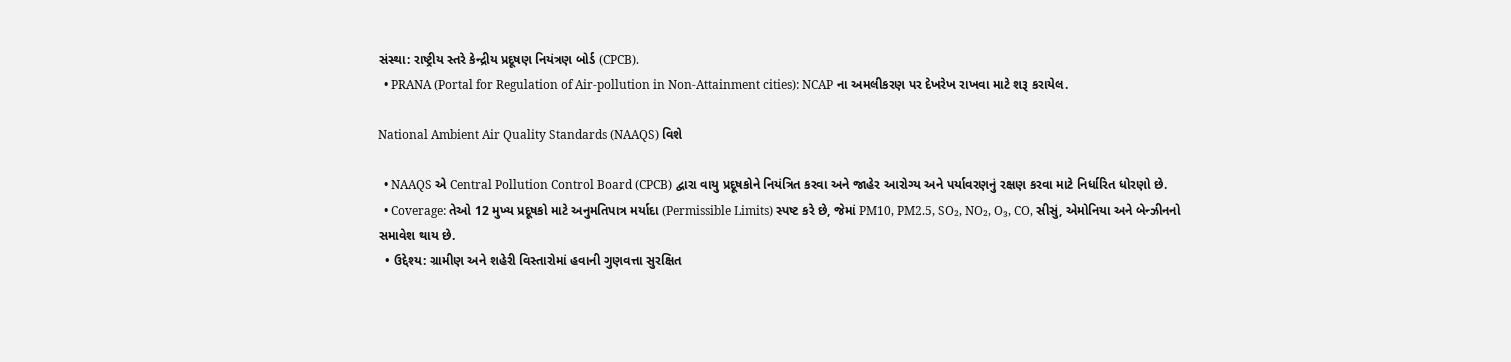સંસ્થા: રાષ્ટ્રીય સ્તરે કેન્દ્રીય પ્રદૂષણ નિયંત્રણ બોર્ડ (CPCB).
  • PRANA (Portal for Regulation of Air-pollution in Non-Attainment cities): NCAP ના અમલીકરણ પર દેખરેખ રાખવા માટે શરૂ કરાયેલ.

National Ambient Air Quality Standards (NAAQS) વિશે

  • NAAQS એ Central Pollution Control Board (CPCB) દ્વારા વાયુ પ્રદૂષકોને નિયંત્રિત કરવા અને જાહેર આરોગ્ય અને પર્યાવરણનું રક્ષણ કરવા માટે નિર્ધારિત ધોરણો છે.
  • Coverage: તેઓ 12 મુખ્ય પ્રદૂષકો માટે અનુમતિપાત્ર મર્યાદા (Permissible Limits) સ્પષ્ટ કરે છે, જેમાં PM10, PM2.5, SO₂, NO₂, O₃, CO, સીસું, એમોનિયા અને બેન્ઝીનનો સમાવેશ થાય છે.
  • ઉદ્દેશ્ય: ગ્રામીણ અને શહેરી વિસ્તારોમાં હવાની ગુણવત્તા સુરક્ષિત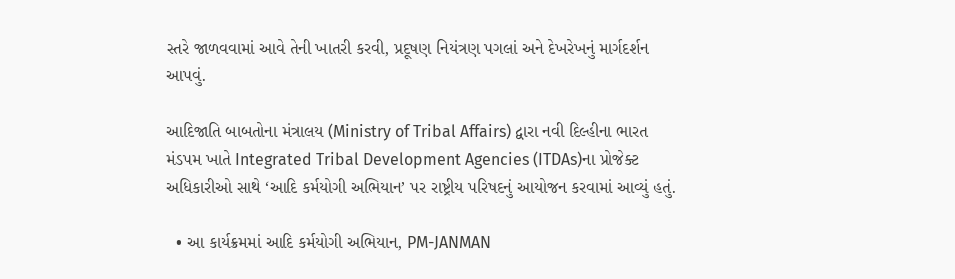સ્તરે જાળવવામાં આવે તેની ખાતરી કરવી, પ્રદૂષણ નિયંત્રણ પગલાં અને દેખરેખનું માર્ગદર્શન આપવું.

આદિજાતિ બાબતોના મંત્રાલય (Ministry of Tribal Affairs) દ્વારા નવી દિલ્હીના ભારત મંડપમ ખાતે Integrated Tribal Development Agencies (ITDAs)ના પ્રોજેક્ટ અધિકારીઓ સાથે ‘આદિ કર્મયોગી અભિયાન’ પર રાષ્ટ્રીય પરિષદનું આયોજન કરવામાં આવ્યું હતું.

  • આ કાર્યક્રમમાં આદિ કર્મયોગી અભિયાન, PM-JANMAN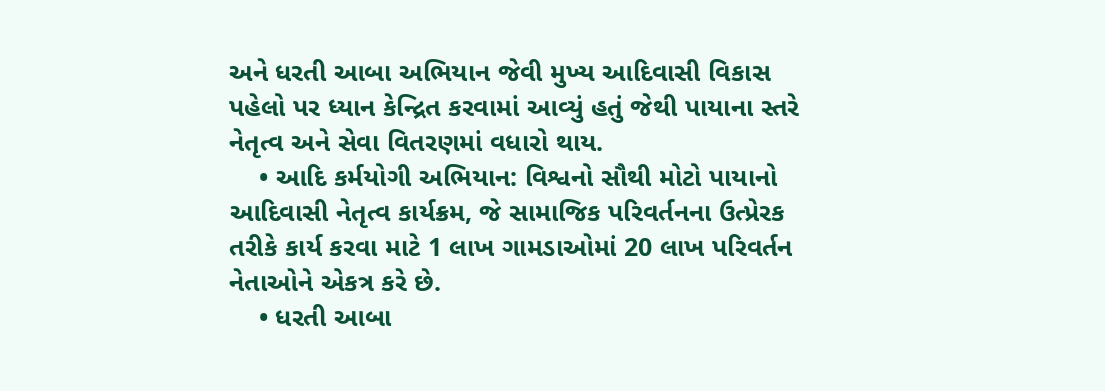અને ધરતી આબા અભિયાન જેવી મુખ્ય આદિવાસી વિકાસ પહેલો પર ધ્યાન કેન્દ્રિત કરવામાં આવ્યું હતું જેથી પાયાના સ્તરે નેતૃત્વ અને સેવા વિતરણમાં વધારો થાય.
    • આદિ કર્મયોગી અભિયાન: વિશ્વનો સૌથી મોટો પાયાનો આદિવાસી નેતૃત્વ કાર્યક્રમ, જે સામાજિક પરિવર્તનના ઉત્પ્રેરક તરીકે કાર્ય કરવા માટે 1 લાખ ગામડાઓમાં 20 લાખ પરિવર્તન નેતાઓને એકત્ર કરે છે.
    • ધરતી આબા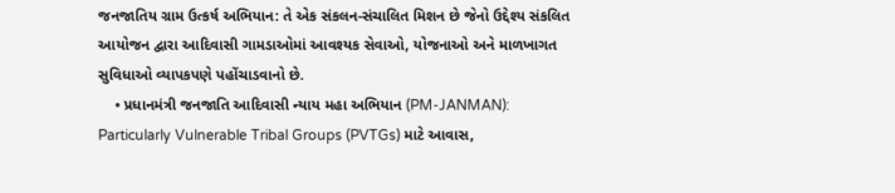જનજાતિય ગ્રામ ઉત્કર્ષ અભિયાન: તે એક સંકલન-સંચાલિત મિશન છે જેનો ઉદ્દેશ્ય સંકલિત આયોજન દ્વારા આદિવાસી ગામડાઓમાં આવશ્યક સેવાઓ, યોજનાઓ અને માળખાગત સુવિધાઓ વ્યાપકપણે પહોંચાડવાનો છે.
    • પ્રધાનમંત્રી જનજાતિ આદિવાસી ન્યાય મહા અભિયાન (PM-JANMAN): Particularly Vulnerable Tribal Groups (PVTGs) માટે આવાસ,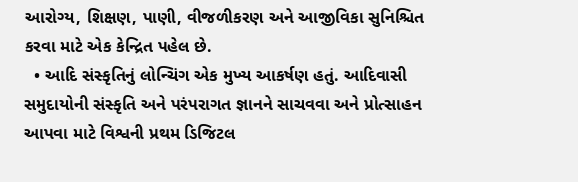આરોગ્ય, શિક્ષણ, પાણી, વીજળીકરણ અને આજીવિકા સુનિશ્ચિત કરવા માટે એક કેન્દ્રિત પહેલ છે.
  • આદિ સંસ્કૃતિનું લોન્ચિંગ એક મુખ્ય આકર્ષણ હતું. આદિવાસી સમુદાયોની સંસ્કૃતિ અને પરંપરાગત જ્ઞાનને સાચવવા અને પ્રોત્સાહન આપવા માટે વિશ્વની પ્રથમ ડિજિટલ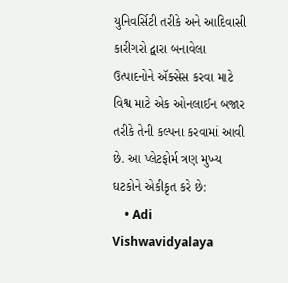યુનિવર્સિટી તરીકે અને આદિવાસી કારીગરો દ્વારા બનાવેલા ઉત્પાદનોને ઍક્સેસ કરવા માટે વિશ્વ માટે એક ઓનલાઈન બજાર તરીકે તેની કલ્પના કરવામાં આવી છે. આ પ્લેટફોર્મ ત્રણ મુખ્ય ઘટકોને એકીકૃત કરે છે:
    • Adi Vishwavidyalaya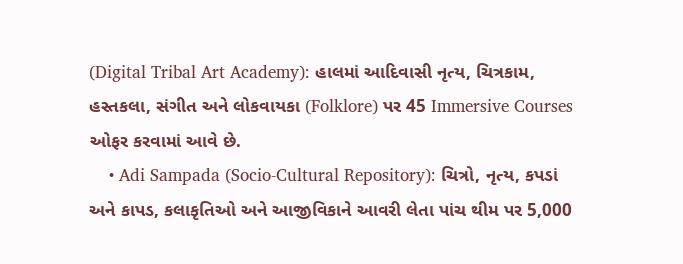(Digital Tribal Art Academy): હાલમાં આદિવાસી નૃત્ય, ચિત્રકામ, હસ્તકલા, સંગીત અને લોકવાયકા (Folklore) પર 45 Immersive Courses ઓફર કરવામાં આવે છે.
    • Adi Sampada (Socio-Cultural Repository): ચિત્રો, નૃત્ય, કપડાં અને કાપડ, કલાકૃતિઓ અને આજીવિકાને આવરી લેતા પાંચ થીમ પર 5,000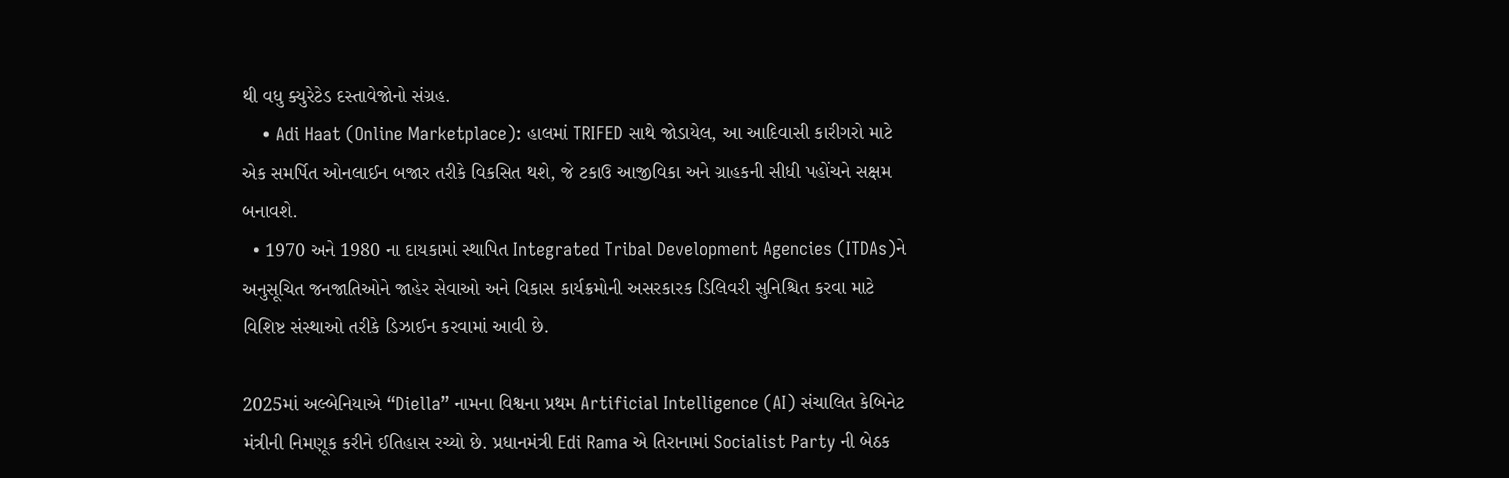થી વધુ ક્યુરેટેડ દસ્તાવેજોનો સંગ્રહ.
    • Adi Haat (Online Marketplace): હાલમાં TRIFED સાથે જોડાયેલ, આ આદિવાસી કારીગરો માટે એક સમર્પિત ઓનલાઈન બજાર તરીકે વિકસિત થશે, જે ટકાઉ આજીવિકા અને ગ્રાહકની સીધી પહોંચને સક્ષમ બનાવશે.
  • 1970 અને 1980 ના દાયકામાં સ્થાપિત Integrated Tribal Development Agencies (ITDAs)ને અનુસૂચિત જનજાતિઓને જાહેર સેવાઓ અને વિકાસ કાર્યક્રમોની અસરકારક ડિલિવરી સુનિશ્ચિત કરવા માટે વિશિષ્ટ સંસ્થાઓ તરીકે ડિઝાઈન કરવામાં આવી છે.

2025માં અલ્બેનિયાએ “Diella” નામના વિશ્વના પ્રથમ Artificial Intelligence (AI) સંચાલિત કેબિનેટ મંત્રીની નિમણૂક કરીને ઈતિહાસ રચ્યો છે. પ્રધાનમંત્રી Edi Rama એ તિરાનામાં Socialist Party ની બેઠક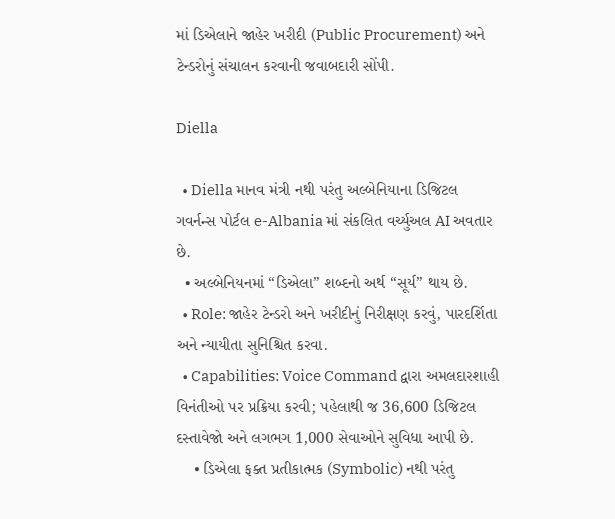માં ડિએલાને જાહેર ખરીદી (Public Procurement) અને ટેન્ડરોનું સંચાલન કરવાની જવાબદારી સોંપી.

Diella

  • Diella માનવ મંત્રી નથી પરંતુ અલ્બેનિયાના ડિજિટલ ગવર્નન્સ પોર્ટલ e-Albania માં સંકલિત વર્ચ્યુઅલ AI અવતાર છે.
  • અલ્બેનિયનમાં “ડિએલા” શબ્દનો અર્થ “સૂર્ય” થાય છે.
  • Role: જાહેર ટેન્ડરો અને ખરીદીનું નિરીક્ષણ કરવું, પારદર્શિતા અને ન્યાયીતા સુનિશ્ચિત કરવા.
  • Capabilities: Voice Command દ્વારા અમલદારશાહી વિનંતીઓ પર પ્રક્રિયા કરવી; પહેલાથી જ 36,600 ડિજિટલ દસ્તાવેજો અને લગભગ 1,000 સેવાઓને સુવિધા આપી છે.
    • ડિએલા ફક્ત પ્રતીકાત્મક (Symbolic) નથી પરંતુ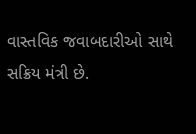વાસ્તવિક જવાબદારીઓ સાથે સક્રિય મંત્રી છે.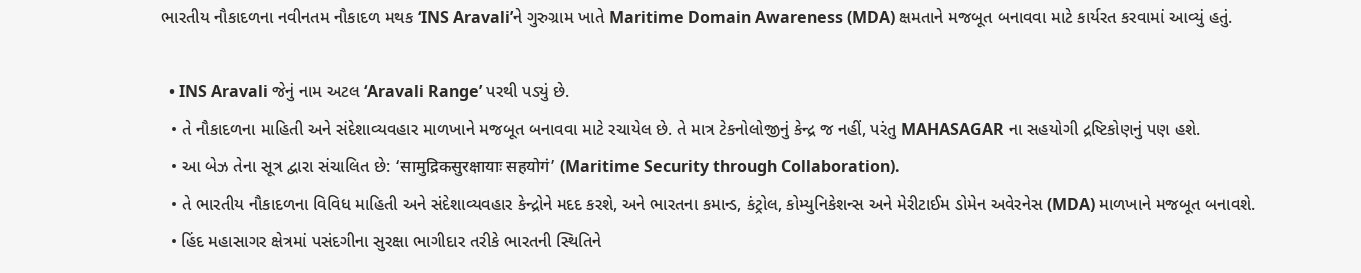ભારતીય નૌકાદળના નવીનતમ નૌકાદળ મથક ‘INS Aravali’ને ગુરુગ્રામ ખાતે Maritime Domain Awareness (MDA) ક્ષમતાને મજબૂત બનાવવા માટે કાર્યરત કરવામાં આવ્યું હતું.

  • INS Aravali જેનું નામ અટલ ‘Aravali Range’ પરથી પડ્યું છે.
  • તે નૌકાદળના માહિતી અને સંદેશાવ્યવહાર માળખાને મજબૂત બનાવવા માટે રચાયેલ છે. તે માત્ર ટેકનોલોજીનું કેન્દ્ર જ નહીં, પરંતુ MAHASAGAR ના સહયોગી દ્રષ્ટિકોણનું પણ હશે.
  • આ બેઝ તેના સૂત્ર દ્વારા સંચાલિત છે: ‘सामुद्रिकसुरक्षायाः सहयोगं’ (Maritime Security through Collaboration).
  • તે ભારતીય નૌકાદળના વિવિધ માહિતી અને સંદેશાવ્યવહાર કેન્દ્રોને મદદ કરશે, અને ભારતના કમાન્ડ, કંટ્રોલ, કોમ્યુનિકેશન્સ અને મેરીટાઈમ ડોમેન અવેરનેસ (MDA) માળખાને મજબૂત બનાવશે.
  • હિંદ મહાસાગર ક્ષેત્રમાં પસંદગીના સુરક્ષા ભાગીદાર તરીકે ભારતની સ્થિતિને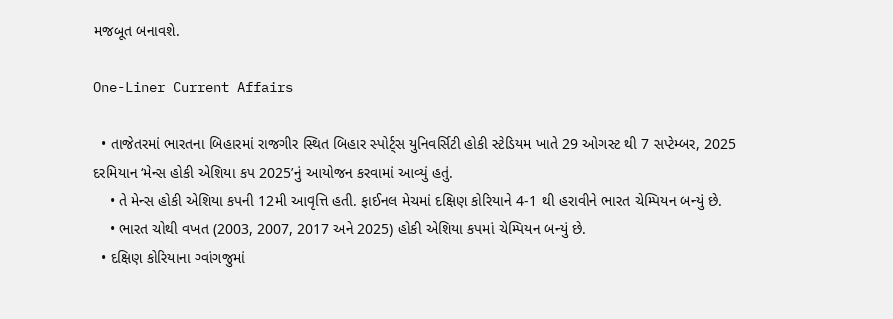મજબૂત બનાવશે.

One-Liner Current Affairs

  • તાજેતરમાં ભારતના બિહારમાં રાજગીર સ્થિત બિહાર સ્પોર્ટ્સ યુનિવર્સિટી હોકી સ્ટેડિયમ ખાતે 29 ઓગસ્ટ થી 7 સપ્ટેમ્બર, 2025 દરમિયાન ‘મેન્સ હોકી એશિયા કપ 2025’નું આયોજન કરવામાં આવ્યું હતું.
    • તે મેન્સ હોકી એશિયા કપની 12મી આવૃત્તિ હતી. ફાઈનલ મેચમાં દક્ષિણ કોરિયાને 4-1 થી હરાવીને ભારત ચેમ્પિયન બન્યું છે.
    • ભારત ચોથી વખત (2003, 2007, 2017 અને 2025) હોકી એશિયા કપમાં ચેમ્પિયન બન્યું છે.
  • દક્ષિણ કોરિયાના ગ્વાંગજુમાં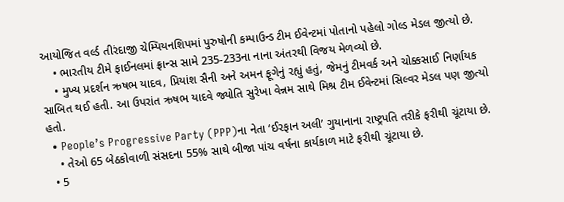આયોજિત વર્લ્ડ તીરંદાજી ચેમ્પિયનશિપમાં પુરુષોની કમ્પાઉન્ડ ટીમ ઈવેન્ટમાં પોતાનો પહેલો ગોલ્ડ મેડલ જીત્યો છે.
    • ભારતીય ટીમે ફાઈનલમાં ફ્રાન્સ સામે 235-233ના નાના અંતરથી વિજય મેળવ્યો છે.
    • મુખ્ય પ્રદર્શન ઋષભ યાદવ, પ્રિયાંશ સૈની અને અમન ફૂગેનું રહ્યું હતું, જેમનું ટીમવર્ક અને ચોક્કસાઈ નિર્ણાયક સાબિત થઈ હતી. આ ઉપરાંત ઋષભ યાદવે જ્યોતિ સુરેખા વેન્નમ સાથે મિશ્ર ટીમ ઈવેન્ટમાં સિલ્વર મેડલ પણ જીત્યો હતો.
  • People’s Progressive Party (PPP)ના નેતા ‘ઈરફાન અલી’ ગુયાનાના રાષ્ટ્રપતિ તરીકે ફરીથી ચૂંટાયા છે.
    • તેઓ 65 બેઠકોવાળી સંસદના 55% સાથે બીજા પાંચ વર્ષના કાર્યકાળ માટે ફરીથી ચૂંટાયા છે.
  • 5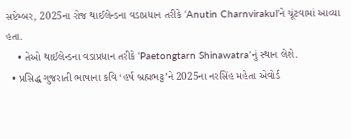સપ્ટેમ્બર, 2025ના રોજ થાઈલેન્ડના વડાપ્રધાન તરીકે ‘Anutin Charnvirakul’ને ચૂંટવામાં આવ્યા હતા.
    • તેઓ થાઈલેન્ડના વડાપ્રધાન તરીકે ‘Paetongtarn Shinawatra’નું સ્થાન લેશે.
  • પ્રસિદ્ધ ગુજરાતી ભાષાના કવિ ‘હર્ષ બ્રહ્મભટ્ટ’ને 2025ના નરસિંહ મહેતા એવોર્ડ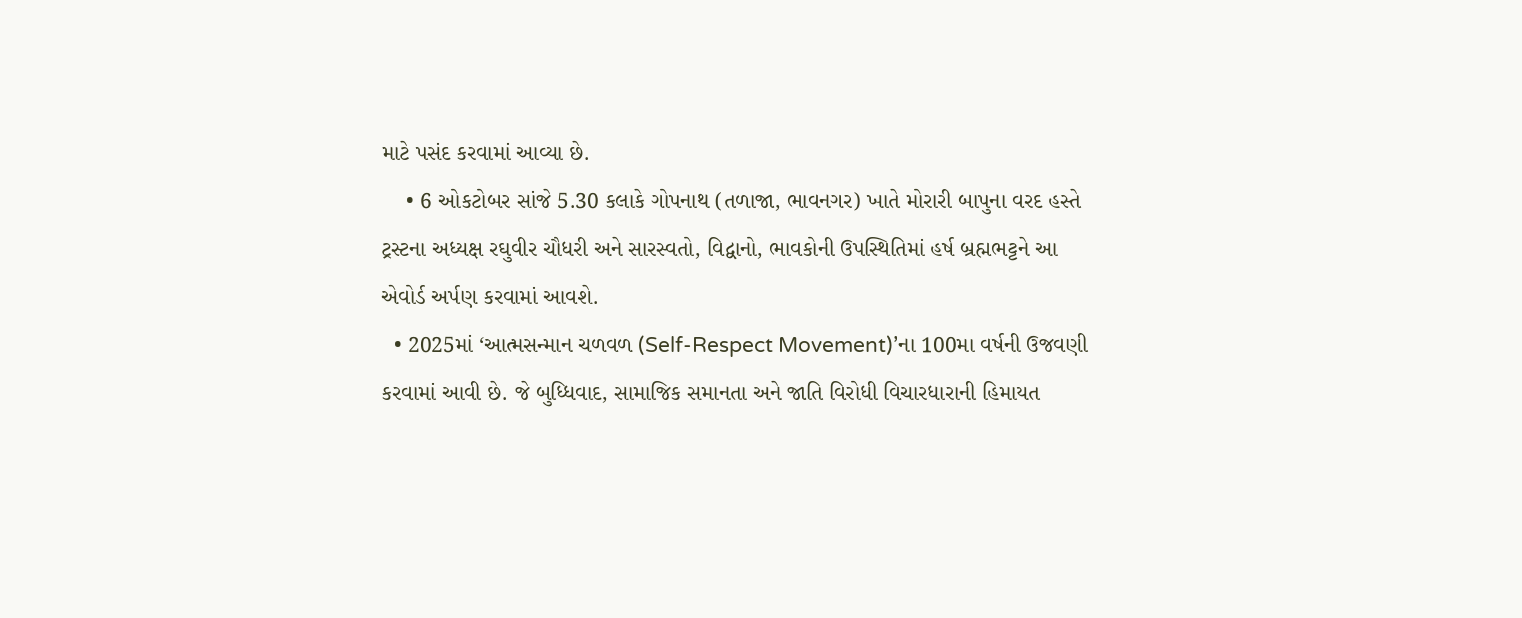માટે પસંદ કરવામાં આવ્યા છે.
    • 6 ઓકટોબર સાંજે 5.30 કલાકે ગોપનાથ (તળાજા, ભાવનગર) ખાતે મોરારી બાપુના વરદ હસ્તે ટ્રસ્ટના અધ્યક્ષ રઘુવીર ચૌધરી અને સારસ્વતો, વિદ્વાનો, ભાવકોની ઉપસ્થિતિમાં હર્ષ બ્રહ્મભટ્ટને આ એવોર્ડ અર્પણ કરવામાં આવશે.
  • 2025માં ‘આત્મસન્માન ચળવળ (Self-Respect Movement)’ના 100મા વર્ષની ઉજવણી કરવામાં આવી છે. જે બુધ્ધિવાદ, સામાજિક સમાનતા અને જાતિ વિરોધી વિચારધારાની હિમાયત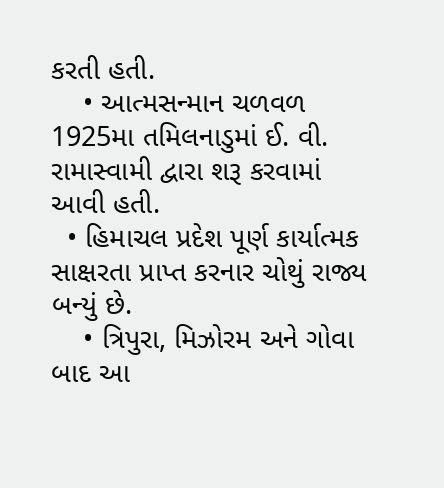કરતી હતી.
    • આત્મસન્માન ચળવળ 1925મા તમિલનાડુમાં ઈ. વી. રામાસ્વામી દ્વારા શરૂ કરવામાં આવી હતી.
  • હિમાચલ પ્રદેશ પૂર્ણ કાર્યાત્મક સાક્ષરતા પ્રાપ્ત કરનાર ચોથું રાજ્ય બન્યું છે.
    • ત્રિપુરા, મિઝોરમ અને ગોવા બાદ આ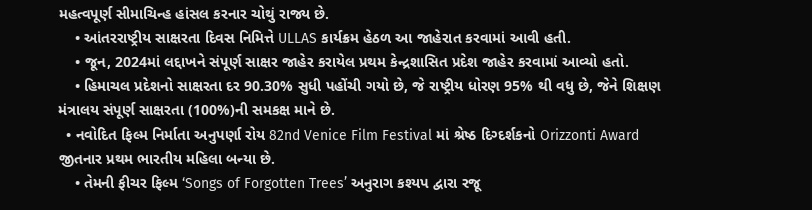મહત્વપૂર્ણ સીમાચિન્હ હાંસલ કરનાર ચોથું રાજ્ય છે.
    • આંતરરાષ્ટ્રીય સાક્ષરતા દિવસ નિમિત્તે ULLAS કાર્યક્રમ હેઠળ આ જાહેરાત કરવામાં આવી હતી.
    • જૂન, 2024માં લદ્દાખને સંપૂર્ણ સાક્ષર જાહેર કરાયેલ પ્રથમ કેન્દ્રશાસિત પ્રદેશ જાહેર કરવામાં આવ્યો હતો.
    • હિમાચલ પ્રદેશનો સાક્ષરતા દર 90.30% સુધી પહોંચી ગયો છે, જે રાષ્ટ્રીય ધોરણ 95% થી વધુ છે, જેને શિક્ષણ મંત્રાલય સંપૂર્ણ સાક્ષરતા (100%)ની સમકક્ષ માને છે.
  • નવોદિત ફિલ્મ નિર્માતા અનુપર્ણા રોય 82nd Venice Film Festival માં શ્રેષ્ઠ દિગ્દર્શકનો Orizzonti Award જીતનાર પ્રથમ ભારતીય મહિલા બન્યા છે.
    • તેમની ફીચર ફિલ્મ ‘Songs of Forgotten Trees’ અનુરાગ કશ્યપ દ્વારા રજૂ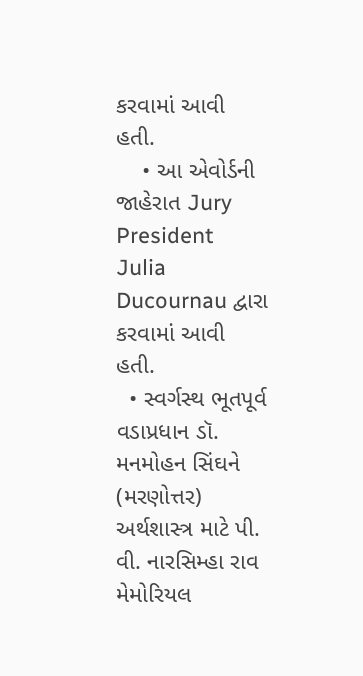કરવામાં આવી હતી.
    • આ એવોર્ડની જાહેરાત Jury President Julia Ducournau દ્વારા કરવામાં આવી હતી.
  • સ્વર્ગસ્થ ભૂતપૂર્વ વડાપ્રધાન ડૉ. મનમોહન સિંઘને (મરણોત્તર) અર્થશાસ્ત્ર માટે પી. વી. નારસિમ્હા રાવ મેમોરિયલ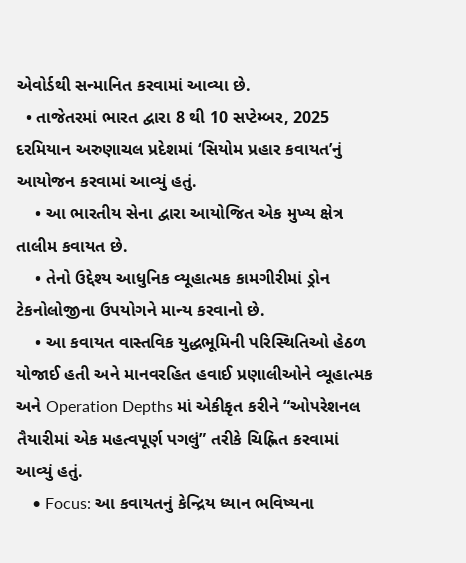એવોર્ડથી સન્માનિત કરવામાં આવ્યા છે.
  • તાજેતરમાં ભારત દ્વારા 8 થી 10 સપ્ટેમ્બર, 2025 દરમિયાન અરુણાચલ પ્રદેશમાં ‘સિયોમ પ્રહાર કવાયત’નું આયોજન કરવામાં આવ્યું હતું.
    • આ ભારતીય સેના દ્વારા આયોજિત એક મુખ્ય ક્ષેત્ર તાલીમ કવાયત છે.
    • તેનો ઉદ્દેશ્ય આધુનિક વ્યૂહાત્મક કામગીરીમાં ડ્રોન ટેકનોલોજીના ઉપયોગને માન્ય કરવાનો છે.
    • આ કવાયત વાસ્તવિક યુદ્ધભૂમિની પરિસ્થિતિઓ હેઠળ યોજાઈ હતી અને માનવરહિત હવાઈ પ્રણાલીઓને વ્યૂહાત્મક અને Operation Depths માં એકીકૃત કરીને “ઓપરેશનલ તૈયારીમાં એક મહત્વપૂર્ણ પગલું” તરીકે ચિહ્નિત કરવામાં આવ્યું હતું.
    • Focus: આ કવાયતનું કેન્દ્રિય ધ્યાન ભવિષ્યના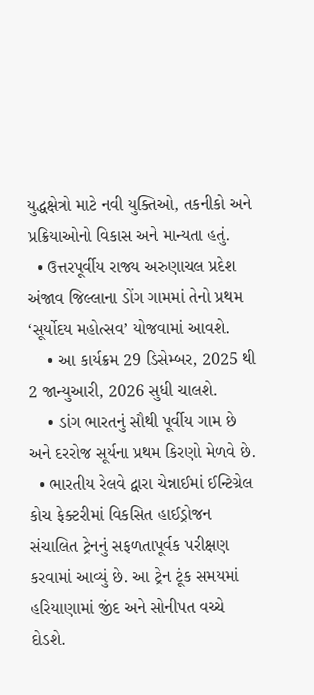યુદ્ધક્ષેત્રો માટે નવી યુક્તિઓ, તકનીકો અને પ્રક્રિયાઓનો વિકાસ અને માન્યતા હતું.
  • ઉત્તરપૂર્વીય રાજ્ય અરુણાચલ પ્રદેશ અંજાવ જિલ્લાના ડોંગ ગામમાં તેનો પ્રથમ ‘સૂર્યોદય મહોત્સવ’ યોજવામાં આવશે.
    • આ કાર્યક્રમ 29 ડિસેમ્બર, 2025 થી 2 જાન્યુઆરી, 2026 સુધી ચાલશે.
    • ડાંગ ભારતનું સૌથી પૂર્વીય ગામ છે અને દરરોજ સૂર્યના પ્રથમ કિરણો મેળવે છે.
  • ભારતીય રેલવે દ્વારા ચેન્નાઈમાં ઈન્ટિગ્રેલ કોચ ફેક્ટરીમાં વિકસિત હાઈડ્રોજન સંચાલિત ટ્રેનનું સફળતાપૂર્વક પરીક્ષણ કરવામાં આવ્યું છે. આ ટ્રેન ટૂંક સમયમાં હરિયાણામાં જીંદ અને સોનીપત વચ્ચે દોડશે.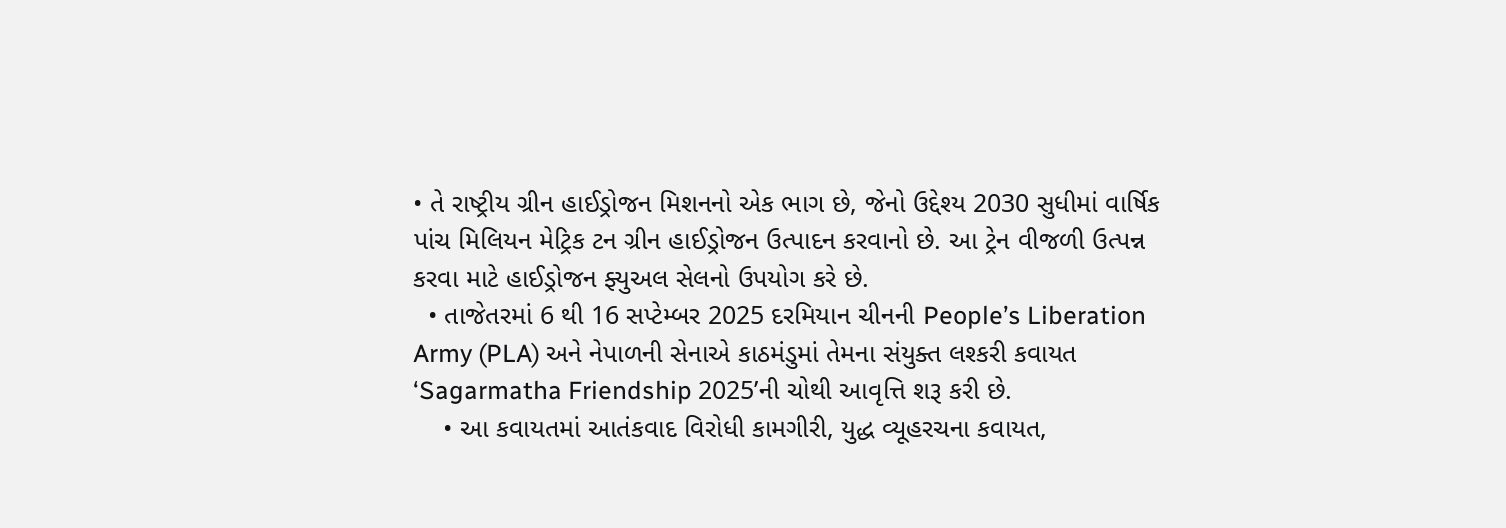• તે રાષ્ટ્રીય ગ્રીન હાઈડ્રોજન મિશનનો એક ભાગ છે, જેનો ઉદ્દેશ્ય 2030 સુધીમાં વાર્ષિક પાંચ મિલિયન મેટ્રિક ટન ગ્રીન હાઈડ્રોજન ઉત્પાદન કરવાનો છે. આ ટ્રેન વીજળી ઉત્પન્ન કરવા માટે હાઈડ્રોજન ફ્યુઅલ સેલનો ઉપયોગ કરે છે.
  • તાજેતરમાં 6 થી 16 સપ્ટેમ્બર 2025 દરમિયાન ચીનની People’s Liberation Army (PLA) અને નેપાળની સેનાએ કાઠમંડુમાં તેમના સંયુક્ત લશ્કરી કવાયત ‘Sagarmatha Friendship 2025’ની ચોથી આવૃત્તિ શરૂ કરી છે.
    • આ કવાયતમાં આતંકવાદ વિરોધી કામગીરી, યુદ્ધ વ્યૂહરચના કવાયત,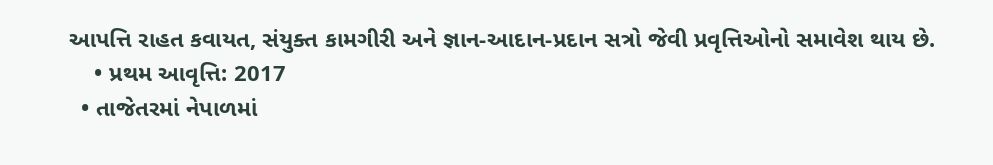આપત્તિ રાહત કવાયત, સંયુક્ત કામગીરી અને જ્ઞાન-આદાન-પ્રદાન સત્રો જેવી પ્રવૃત્તિઓનો સમાવેશ થાય છે.
    • પ્રથમ આવૃત્તિ: 2017
  • તાજેતરમાં નેપાળમાં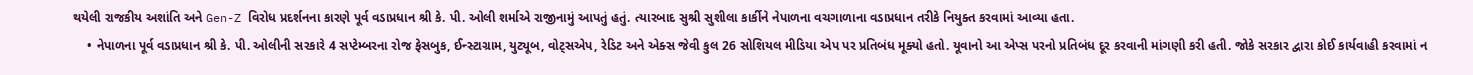થયેલી રાજકીય અશાંતિ અને Gen-Z વિરોધ પ્રદર્શનના કારણે પૂર્વ વડાપ્રધાન શ્રી કે. પી. ઓલી શર્માએ રાજીનામું આપતું હતું. ત્યારબાદ સુશ્રી સુશીલા કાર્કીને નેપાળના વચગાળાના વડાપ્રધાન તરીકે નિયુક્ત કરવામાં આવ્યા હતા.
    • નેપાળના પૂર્વ વડાપ્રધાન શ્રી કે. પી. ઓલીની સરકારે 4 સપ્ટેમ્બરના રોજ ફેસબુક, ઈન્સ્ટાગ્રામ, યુટ્યૂબ, વોટ્સએપ, રેડિટ અને એક્સ જેવી કુલ 26 સોશિયલ મીડિયા એપ પર પ્રતિબંધ મૂક્યો હતો. યૂવાનો આ એપ્સ પરનો પ્રતિબંધ દૂર કરવાની માંગણી કરી હતી. જોકે સરકાર દ્વારા કોઈ કાર્યવાહી કરવામાં ન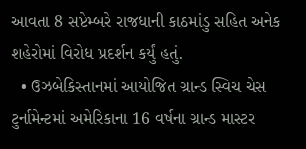આવતા 8 સપ્ટેમ્બરે રાજધાની કાઠમાંડુ સહિત અનેક શહેરોમાં વિરોધ પ્રદર્શન કર્યું હતું.
  • ઉઝબેકિસ્તાનમાં આયોજિત ગ્રાન્ડ સ્વિચ ચેસ ટુર્નામેન્ટમાં અમેરિકાના 16 વર્ષના ગ્રાન્ડ માસ્ટર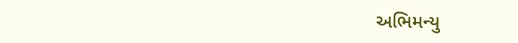અભિમન્યુ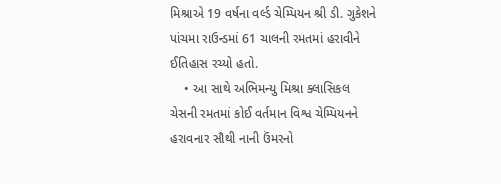મિશ્રાએ 19 વર્ષના વર્લ્ડ ચેમ્પિયન શ્રી ડી. ગુકેશને પાંચમા રાઉન્ડમાં 61 ચાલની રમતમાં હરાવીને ઈતિહાસ રચ્યો હતો.
    • આ સાથે અભિમન્યુ મિશ્રા ક્લાસિકલ ચેસની રમતમાં કોઈ વર્તમાન વિશ્વ ચેમ્પિયનને હરાવનાર સૌથી નાની ઉંમરનો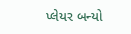પ્લેયર બન્યો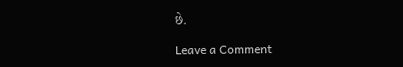છે.

Leave a Comment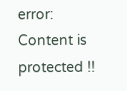error: Content is protected !!